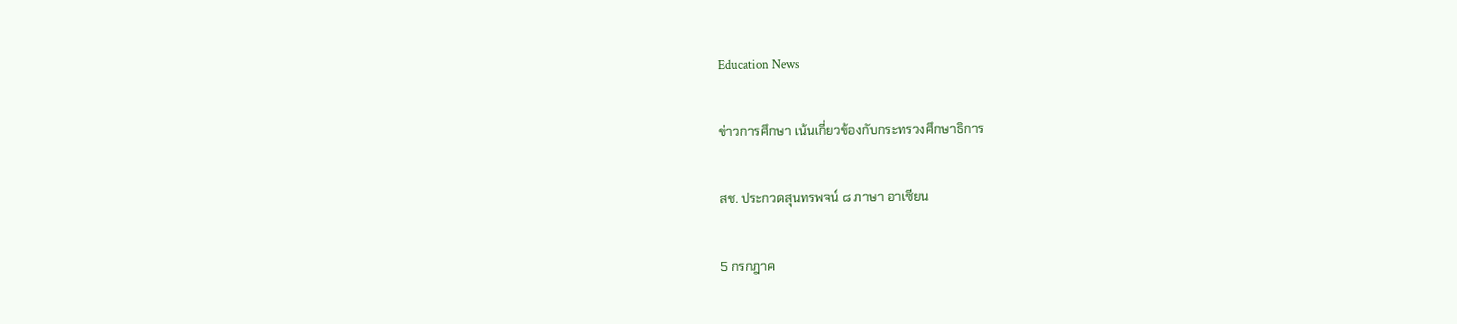Education News

ข่าวการศึกษา เน้นเกี่ยวข้องกับกระทรวงศึกษาธิการ

สช. ประกวดสุนทรพจน์ ๘ ภาษา อาเซียน

5 กรกฎาค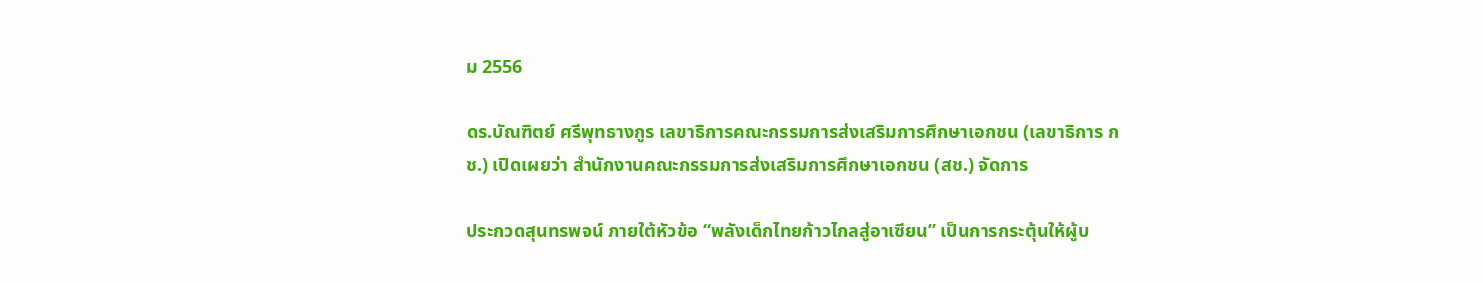ม 2556

ดร.บัณฑิตย์ ศรีพุทธางกูร เลขาธิการคณะกรรมการส่งเสริมการศึกษาเอกชน (เลขาธิการ กช.) เปิดเผยว่า สำนักงานคณะกรรมการส่งเสริมการศึกษาเอกชน (สช.) จัดการ

ประกวดสุนทรพจน์ ภายใต้หัวข้อ “พลังเด็กไทยก้าวไกลสู่อาเซียน” เป็นการกระตุ้นให้ผู้บ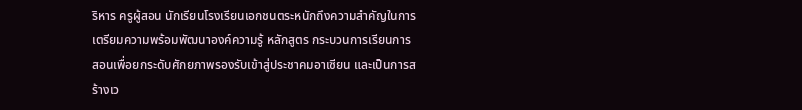ริหาร ครูผู้สอน นักเรียนโรงเรียนเอกชนตระหนักถึงความสำคัญในการเตรียมความพร้อมพัฒนาองค์ความรู้ หลักสูตร กระบวนการเรียนการสอนเพื่อยกระดับศักยภาพรองรับเข้าสู่ประชาคมอาเซียน และเป็นการสร้างเว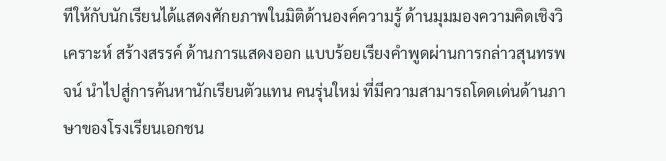ทีให้กับนักเรียนได้แสดงศักยภาพในมิติด้านองค์ความรู้ ด้านมุมมองความคิดเชิงวิเคราะห์ สร้างสรรค์ ด้านการแสดงออก แบบร้อยเรียงคำพูดผ่านการกล่าวสุนทรพจน์ นำไปสู่การค้นหานักเรียนตัวแทน คนรุ่นใหม่ ที่มีความสามารถโดดเด่นด้านภาษาของโรงเรียนเอกชน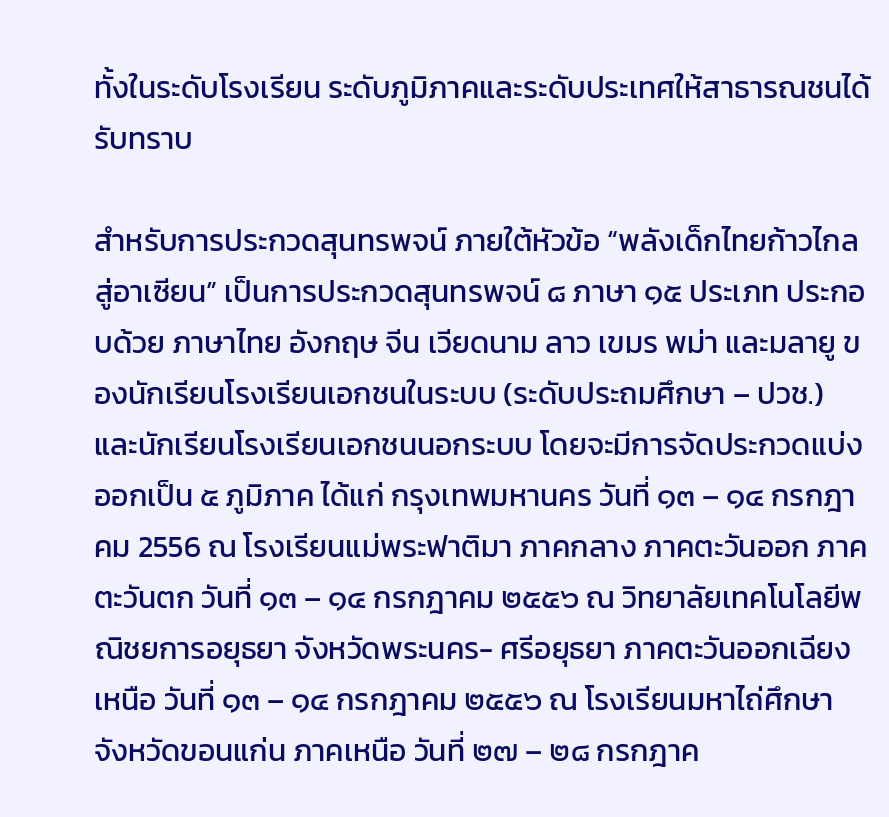ทั้งในระดับโรงเรียน ระดับภูมิภาคและระดับประเทศให้สาธารณชนได้รับทราบ

สำหรับการประกวดสุนทรพจน์ ภายใต้หัวข้อ “พลังเด็กไทยก้าวไกลสู่อาเซียน” เป็นการประกวดสุนทรพจน์ ๘ ภาษา ๑๕ ประเภท ประกอบด้วย ภาษาไทย อังกฤษ จีน เวียดนาม ลาว เขมร พม่า และมลายู ของนักเรียนโรงเรียนเอกชนในระบบ (ระดับประถมศึกษา – ปวช.) และนักเรียนโรงเรียนเอกชนนอกระบบ โดยจะมีการจัดประกวดแบ่งออกเป็น ๕ ภูมิภาค ได้แก่ กรุงเทพมหานคร วันที่ ๑๓ – ๑๔ กรกฎาคม 2556 ณ โรงเรียนแม่พระฟาติมา ภาคกลาง ภาคตะวันออก ภาคตะวันตก วันที่ ๑๓ – ๑๔ กรกฎาคม ๒๕๕๖ ณ วิทยาลัยเทคโนโลยีพณิชยการอยุธยา จังหวัดพระนคร- ศรีอยุธยา ภาคตะวันออกเฉียงเหนือ วันที่ ๑๓ – ๑๔ กรกฎาคม ๒๕๕๖ ณ โรงเรียนมหาไถ่ศึกษา จังหวัดขอนแก่น ภาคเหนือ วันที่ ๒๗ – ๒๘ กรกฎาค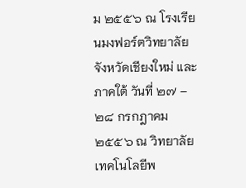ม ๒๕๕๖ ณ โรงเรียนมงฟอร์ตวิทยาลัย จังหวัดเชียงใหม่ และภาคใต้ วันที่ ๒๗ – ๒๘ กรกฎาคม ๒๕๕๖ ณ วิทยาลัยเทคโนโลยีพ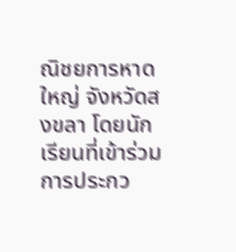ณิชยการหาดใหญ่ จังหวัดสงขลา โดยนักเรียนที่เข้าร่วมการประกว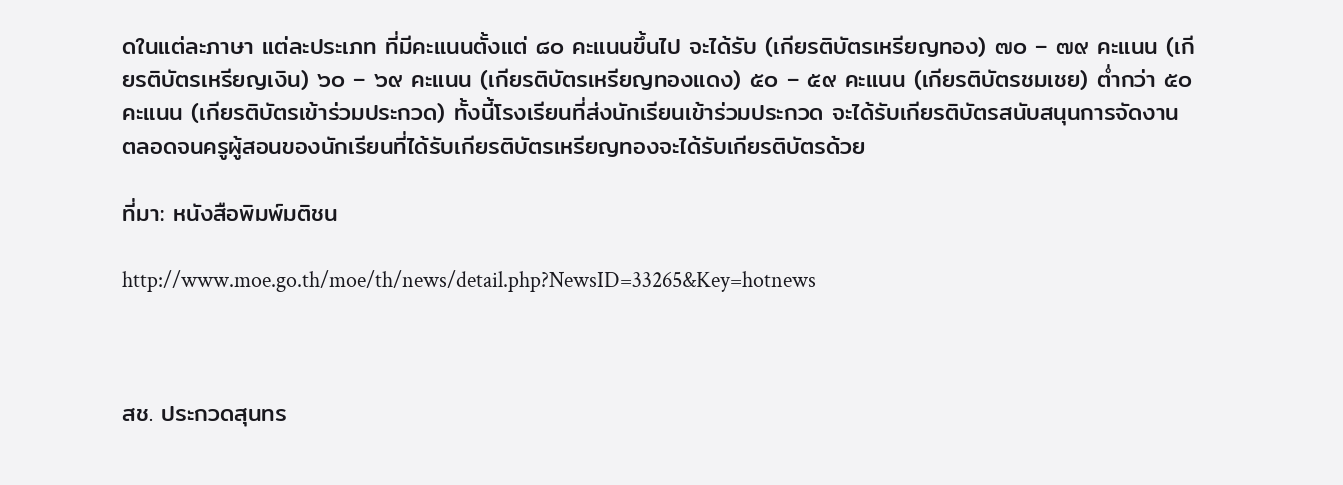ดในแต่ละภาษา แต่ละประเภท ที่มีคะแนนตั้งแต่ ๘๐ คะแนนขึ้นไป จะได้รับ (เกียรติบัตรเหรียญทอง) ๗๐ – ๗๙ คะแนน (เกียรติบัตรเหรียญเงิน) ๖๐ – ๖๙ คะแนน (เกียรติบัตรเหรียญทองแดง) ๕๐ – ๕๙ คะแนน (เกียรติบัตรชมเชย) ต่ำกว่า ๕๐ คะแนน (เกียรติบัตรเข้าร่วมประกวด) ทั้งนี้โรงเรียนที่ส่งนักเรียนเข้าร่วมประกวด จะได้รับเกียรติบัตรสนับสนุนการจัดงาน ตลอดจนครูผู้สอนของนักเรียนที่ได้รับเกียรติบัตรเหรียญทองจะได้รับเกียรติบัตรด้วย

ที่มา: หนังสือพิมพ์มติชน

http://www.moe.go.th/moe/th/news/detail.php?NewsID=33265&Key=hotnews



สช. ประกวดสุนทร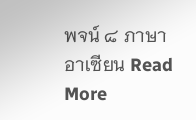พจน์ ๘ ภาษา อาเซียน Read More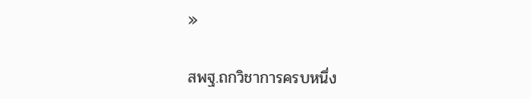»

สพฐ.ถกวิชาการครบหนึ่ง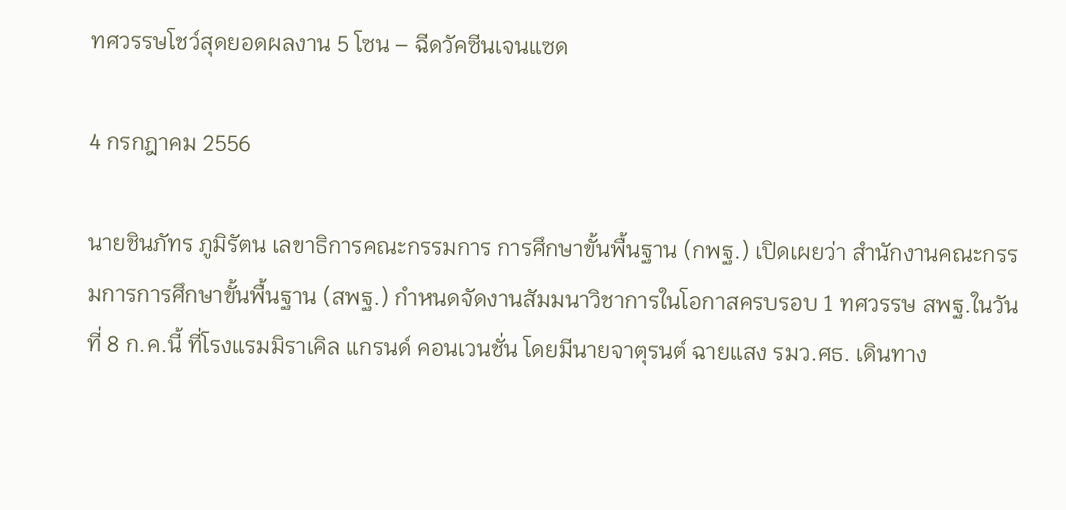ทศวรรษโชว์สุดยอดผลงาน 5 โซน – ฉีดวัคซีนเจนแซด

4 กรกฎาคม 2556

นายชินภัทร ภูมิรัตน เลขาธิการคณะกรรมการ การศึกษาขั้นพื้นฐาน (กพฐ.) เปิดเผยว่า สำนักงานคณะกรรมการการศึกษาขั้นพื้นฐาน (สพฐ.) กำหนดจัดงานสัมมนาวิชาการในโอกาสครบรอบ 1 ทศวรรษ สพฐ.ในวันที่ 8 ก.ค.นี้ ที่โรงแรมมิราเคิล แกรนด์ คอนเวนชั่น โดยมีนายจาตุรนต์ ฉายแสง รมว.ศธ. เดินทาง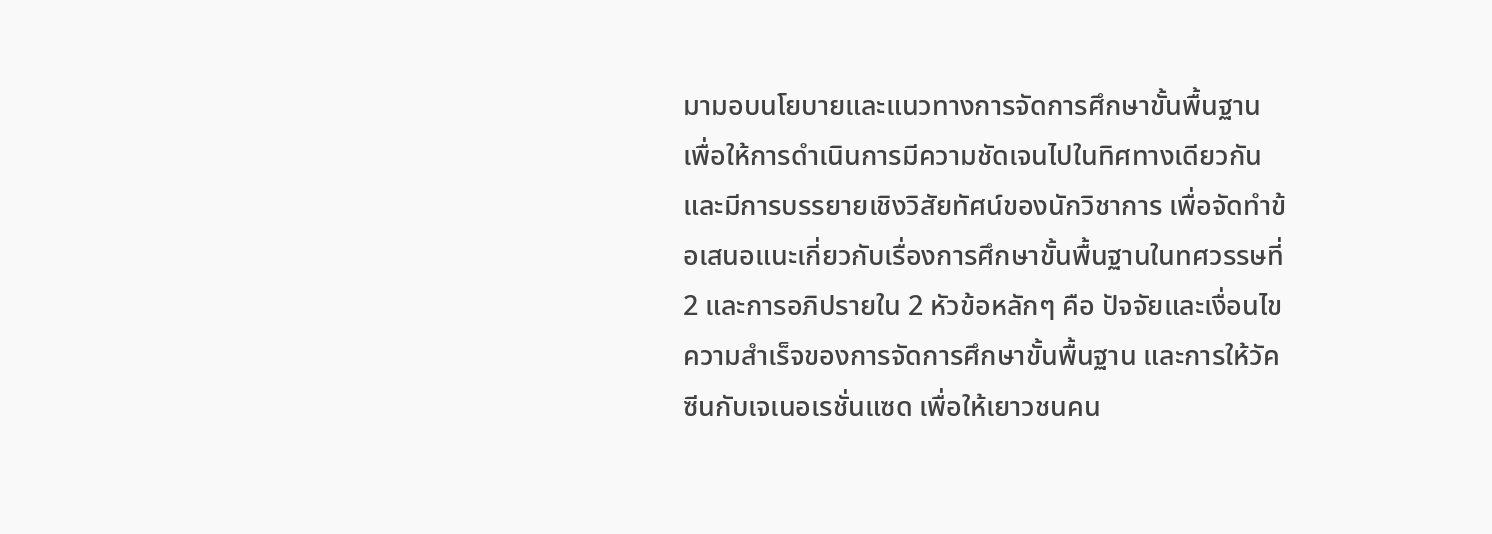มามอบนโยบายและแนวทางการจัดการศึกษาขั้นพื้นฐาน เพื่อให้การดำเนินการมีความชัดเจนไปในทิศทางเดียวกัน และมีการบรรยายเชิงวิสัยทัศน์ของนักวิชาการ เพื่อจัดทำข้อเสนอแนะเกี่ยวกับเรื่องการศึกษาขั้นพื้นฐานในทศวรรษที่ 2 และการอภิปรายใน 2 หัวข้อหลักๆ คือ ปัจจัยและเงื่อนไขความสำเร็จของการจัดการศึกษาขั้นพื้นฐาน และการให้วัคซีนกับเจเนอเรชั่นแซด เพื่อให้เยาวชนคน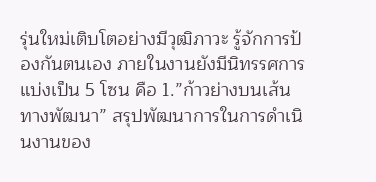รุ่นใหม่เติบโตอย่างมีวุฒิภาวะ รู้จักการป้องกันตนเอง ภายในงานยังมีนิทรรศการแบ่งเป็น 5 โซน คือ 1.”ก้าวย่างบนเส้นทางพัฒนา” สรุปพัฒนาการในการดำเนินงานของ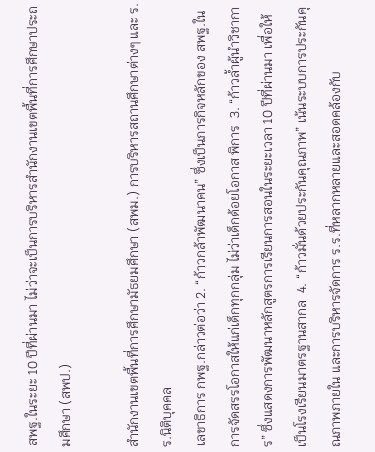สพฐ.ในระยะ 10 ปีที่ผ่านมา ไม่ว่าจะเป็นการบริหารสำนักงานเขตพื้นที่การศึกษาประถมศึกษา (สพป.)

สำนักงานเขตพื้นที่การศึกษามัธยมศึกษา (สพม.) การบริหารสถานศึกษาต่างๆ และ ร.ร.นิติบุคคล
เลขาธิการ กพฐ.กล่าวต่อว่า 2. “ก้าวกล้าพัฒนาคน” ซึ่งเป็นภารกิจหลักของ สพฐ.ในการจัดสรรโอกาสให้แก่เด็กทุกกลุ่ม ไม่ว่าเด็กด้อยโอกาส พิการ  3. “ก้าวล้ำผู้นำวิชาการ” ซึ่งแสดงการพัฒนาหลักสูตรการเรียนการสอนในระยะเวลา 10 ปีที่ผ่านมา เพื่อให้เป็นโรงเรียนมาตรฐานสากล  4. “ก้าวมั่นด้วยประกันคุณภาพ” เน้นระบบการประกันคุณภาพภายใน และการบริหารจัดการ ร.ร.ที่หลากหลายและสอดคล้องกับ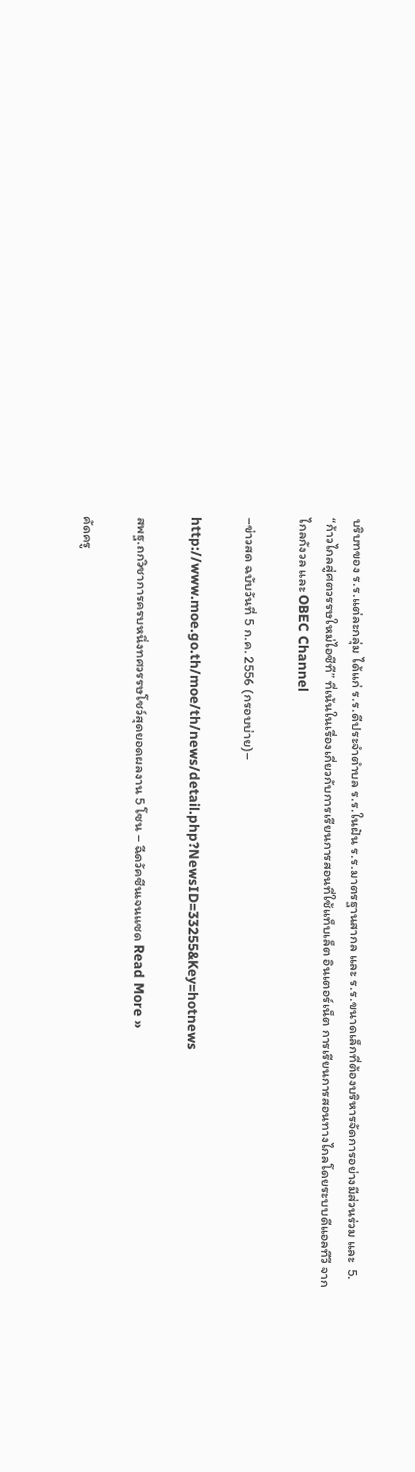บริบทของ ร.ร.แต่ละกลุ่ม ได้แก่ ร.ร.ดีประจำตำบล ร.ร.ในฝัน ร.ร.มาตรฐานสากล และ ร.ร.ขนาดเล็กที่ต้องบริหารจัดการอย่างมีส่วนร่วม และ  5. “ก้าวไกลสู่ศตวรรษใหม่ไอซีที” ที่เน้นในเรื่องเกี่ยวกับการเรียนการสอนที่ใช้แท็บเล็ต อินเตอร์เน็ต การเรียนการสอนทางไกลโดยระบบดีแอลทีวี จากไกลกังวล และ OBEC Channel

–ข่าวสด ฉบับวันที่ 5 ก.ค. 2556 (กรอบบ่าย)–

http://www.moe.go.th/moe/th/news/detail.php?NewsID=33255&Key=hotnews

สพฐ.ถกวิชาการครบหนึ่งทศวรรษโชว์สุดยอดผลงาน 5 โซน – ฉีดวัคซีนเจนแซด Read More »

คัดครู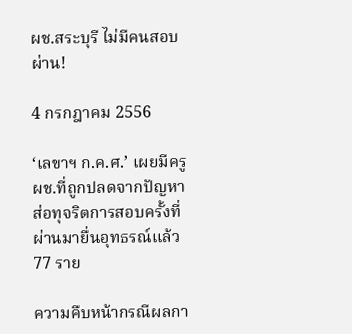ผช.สระบุรี ไม่มีคนสอบผ่าน!

4 กรกฎาคม 2556

‘เลขาฯ ก.ค.ศ.’ เผยมีครู ผช.ที่ถูกปลดจากปัญหาส่อทุจริตการสอบครั้งที่ผ่านมายื่นอุทธรณ์แล้ว 77 ราย

ความคืบหน้ากรณีผลกา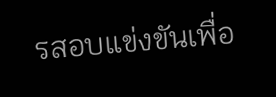รสอบแข่งขันเพื่อ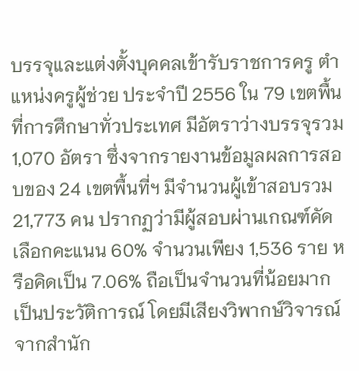บรรจุและแต่งตั้งบุคคลเข้ารับราชการครู ตำแหน่งครูผู้ช่วย ประจำปี 2556 ใน 79 เขตพื้นที่การศึกษาทั่วประเทศ มีอัตราว่างบรรจุรวม 1,070 อัตรา ซึ่งจากรายงานข้อมูลผลการสอบของ 24 เขตพื้นที่ฯ มีจำนวนผู้เข้าสอบรวม 21,773 คน ปรากฏว่ามีผู้สอบผ่านเกณฑ์คัดเลือกคะแนน 60% จำนวนเพียง 1,536 ราย หรือคิดเป็น 7.06% ถือเป็นจำนวนที่น้อยมากเป็นประวัติการณ์ โดยมีเสียงวิพากษ์วิจารณ์จากสำนัก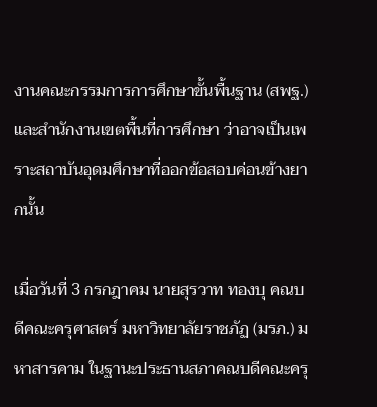งานคณะกรรมการการศึกษาขั้นพื้นฐาน (สพฐ.) และสำนักงานเขตพื้นที่การศึกษา ว่าอาจเป็นเพราะสถาบันอุดมศึกษาที่ออกข้อสอบค่อนข้างยากนั้น

เมื่อวันที่ 3 กรกฎาคม นายสุรวาท ทองบุ คณบดีคณะครุศาสตร์ มหาวิทยาลัยราชภัฏ (มรภ.) มหาสารคาม ในฐานะประธานสภาคณบดีคณะครุ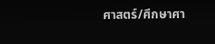ศาสตร์/ศึกษาศา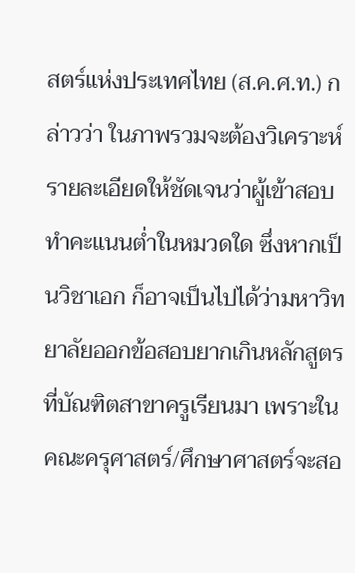สตร์แห่งประเทศไทย (ส.ค.ศ.ท.) กล่าวว่า ในภาพรวมจะต้องวิเคราะห์รายละเอียดให้ชัดเจนว่าผู้เข้าสอบทำคะแนนต่ำในหมวดใด ซึ่งหากเป็นวิชาเอก ก็อาจเป็นไปได้ว่ามหาวิทยาลัยออกข้อสอบยากเกินหลักสูตรที่บัณฑิตสาขาครูเรียนมา เพราะในคณะครุศาสตร์/ศึกษาศาสตร์จะสอ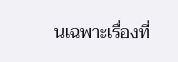นเฉพาะเรื่องที่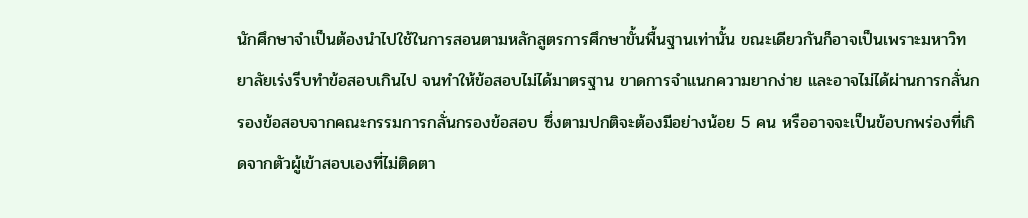นักศึกษาจำเป็นต้องนำไปใช้ในการสอนตามหลักสูตรการศึกษาขั้นพื้นฐานเท่านั้น ขณะเดียวกันก็อาจเป็นเพราะมหาวิทยาลัยเร่งรีบทำข้อสอบเกินไป จนทำให้ข้อสอบไม่ได้มาตรฐาน ขาดการจำแนกความยากง่าย และอาจไม่ได้ผ่านการกลั่นกรองข้อสอบจากคณะกรรมการกลั่นกรองข้อสอบ ซึ่งตามปกติจะต้องมีอย่างน้อย 5 คน หรืออาจจะเป็นข้อบกพร่องที่เกิดจากตัวผู้เข้าสอบเองที่ไม่ติดตา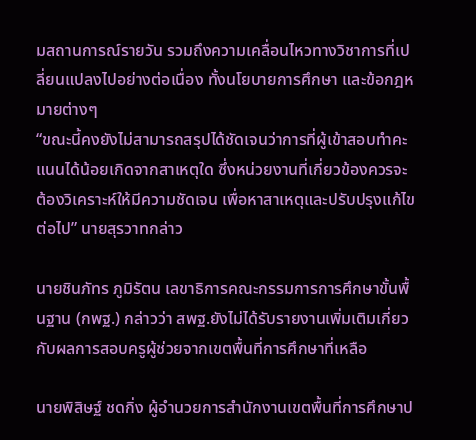มสถานการณ์รายวัน รวมถึงความเคลื่อนไหวทางวิชาการที่เปลี่ยนแปลงไปอย่างต่อเนื่อง ทั้งนโยบายการศึกษา และข้อกฎหมายต่างๆ
“ขณะนี้คงยังไม่สามารถสรุปได้ชัดเจนว่าการที่ผู้เข้าสอบทำคะแนนได้น้อยเกิดจากสาเหตุใด ซึ่งหน่วยงานที่เกี่ยวข้องควรจะต้องวิเคราะห์ให้มีความชัดเจน เพื่อหาสาเหตุและปรับปรุงแก้ไขต่อไป” นายสุรวาทกล่าว

นายชินภัทร ภูมิรัตน เลขาธิการคณะกรรมการการศึกษาขั้นพื้นฐาน (กพฐ.) กล่าวว่า สพฐ.ยังไม่ได้รับรายงานเพิ่มเติมเกี่ยวกับผลการสอบครูผู้ช่วยจากเขตพื้นที่การศึกษาที่เหลือ

นายพิสิษฐ์ ชดกิ่ง ผู้อำนวยการสำนักงานเขตพื้นที่การศึกษาป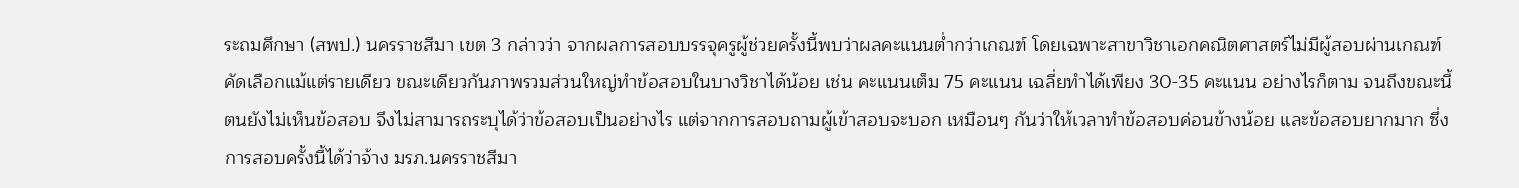ระถมศึกษา (สพป.) นครราชสีมา เขต 3 กล่าวว่า จากผลการสอบบรรจุครูผู้ช่วยครั้งนี้พบว่าผลคะแนนต่ำกว่าเกณฑ์ โดยเฉพาะสาขาวิชาเอกคณิตศาสตร์ไม่มีผู้สอบผ่านเกณฑ์คัดเลือกแม้แต่รายเดียว ขณะเดียวกันภาพรวมส่วนใหญ่ทำข้อสอบในบางวิชาได้น้อย เช่น คะแนนเต็ม 75 คะแนน เฉลี่ยทำได้เพียง 30-35 คะแนน อย่างไรก็ตาม จนถึงขณะนี้ตนยังไม่เห็นข้อสอบ จึงไม่สามารถระบุได้ว่าข้อสอบเป็นอย่างไร แต่จากการสอบถามผู้เข้าสอบจะบอก เหมือนๆ กันว่าให้เวลาทำข้อสอบค่อนข้างน้อย และข้อสอบยากมาก ซึ่งการสอบครั้งนี้ได้ว่าจ้าง มรภ.นครราชสีมา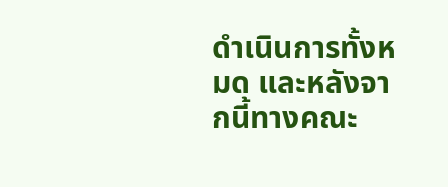ดำเนินการทั้งหมด และหลังจากนี้ทางคณะ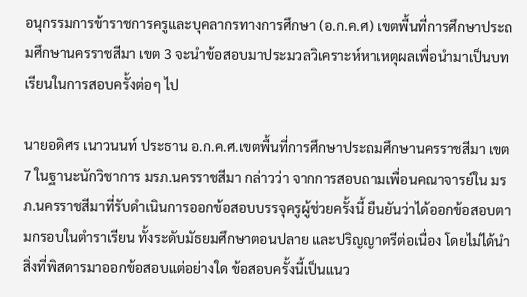อนุกรรมการข้าราชการครูและบุคลากรทางการศึกษา (อ.ก.ค.ศ) เขตพื้นที่การศึกษาประถมศึกษานครราชสีมา เขต 3 จะนำข้อสอบมาประมวลวิเคราะห์หาเหตุผลเพื่อนำมาเป็นบทเรียนในการสอบครั้งต่อๆ ไป

นายอดิศร เนาวนนท์ ประธาน อ.ก.ค.ศ.เขตพื้นที่การศึกษาประถมศึกษานครราชสีมา เขต 7 ในฐานะนักวิชาการ มรภ.นครราชสีมา กล่าวว่า จากการสอบถามเพื่อนคณาจารย์ใน มรภ.นครราชสีมาที่รับดำเนินการออกข้อสอบบรรจุครูผู้ช่วยครั้งนี้ ยืนยันว่าได้ออกข้อสอบตามกรอบในตำราเรียน ทั้งระดับมัธยมศึกษาตอนปลาย และปริญญาตรีต่อเนื่อง โดยไม่ได้นำสิ่งที่พิสดารมาออกข้อสอบแต่อย่างใด ข้อสอบครั้งนี้เป็นแนว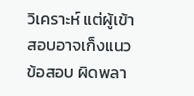วิเคราะห์ แต่ผู้เข้าสอบอาจเก็งแนวข้อสอบ ผิดพลา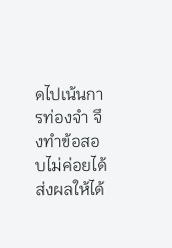ดไปเน้นการท่องจำ จึงทำข้อสอบไม่ค่อยได้ ส่งผลให้ได้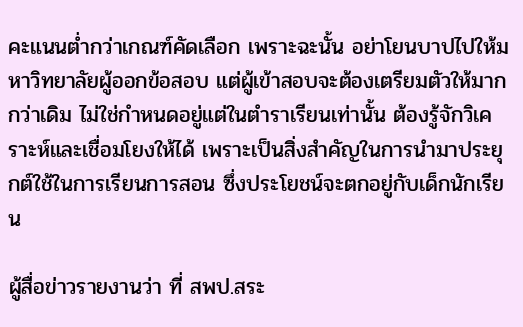คะแนนต่ำกว่าเกณฑ์คัดเลือก เพราะฉะนั้น อย่าโยนบาปไปให้มหาวิทยาลัยผู้ออกข้อสอบ แต่ผู้เข้าสอบจะต้องเตรียมตัวให้มากกว่าเดิม ไม่ใช่กำหนดอยู่แต่ในตำราเรียนเท่านั้น ต้องรู้จักวิเคราะห์และเชื่อมโยงให้ได้ เพราะเป็นสิ่งสำคัญในการนำมาประยุกต์ใช้ในการเรียนการสอน ซึ่งประโยชน์จะตกอยู่กับเด็กนักเรียน

ผู้สื่อข่าวรายงานว่า ที่ สพป.สระ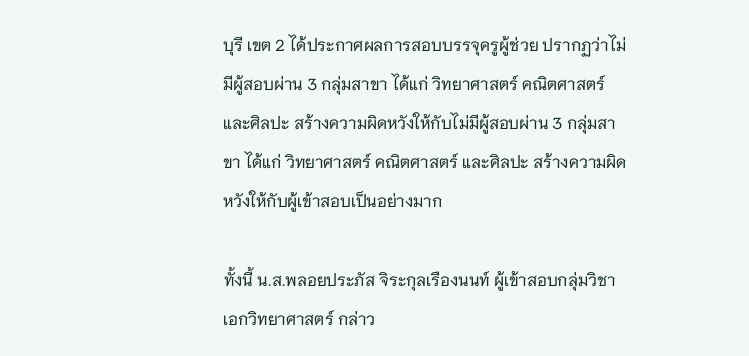บุรี เขต 2 ได้ประกาศผลการสอบบรรจุครูผู้ช่วย ปรากฏว่าไม่มีผู้สอบผ่าน 3 กลุ่มสาขา ได้แก่ วิทยาศาสตร์ คณิตศาสตร์ และศิลปะ สร้างความผิดหวังให้กับไม่มีผู้สอบผ่าน 3 กลุ่มสาขา ได้แก่ วิทยาศาสตร์ คณิตศาสตร์ และศิลปะ สร้างความผิดหวังให้กับผู้เข้าสอบเป็นอย่างมาก

ทั้งนี้ น.ส.พลอยประภัส จิระกุลเรืองนนท์ ผู้เข้าสอบกลุ่มวิชาเอกวิทยาศาสตร์ กล่าว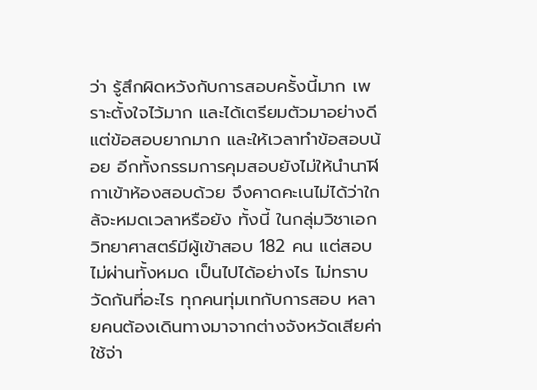ว่า รู้สึกผิดหวังกับการสอบครั้งนี้มาก เพราะตั้งใจไว้มาก และได้เตรียมตัวมาอย่างดี แต่ข้อสอบยากมาก และให้เวลาทำข้อสอบน้อย อีกทั้งกรรมการคุมสอบยังไม่ให้นำนาฬิกาเข้าห้องสอบด้วย จึงคาดคะเนไม่ได้ว่าใกล้จะหมดเวลาหรือยัง ทั้งนี้ ในกลุ่มวิชาเอกวิทยาศาสตร์มีผู้เข้าสอบ 182 คน แต่สอบไม่ผ่านทั้งหมด เป็นไปได้อย่างไร ไม่ทราบวัดกันที่อะไร ทุกคนทุ่มเทกับการสอบ หลายคนต้องเดินทางมาจากต่างจังหวัดเสียค่าใช้จ่า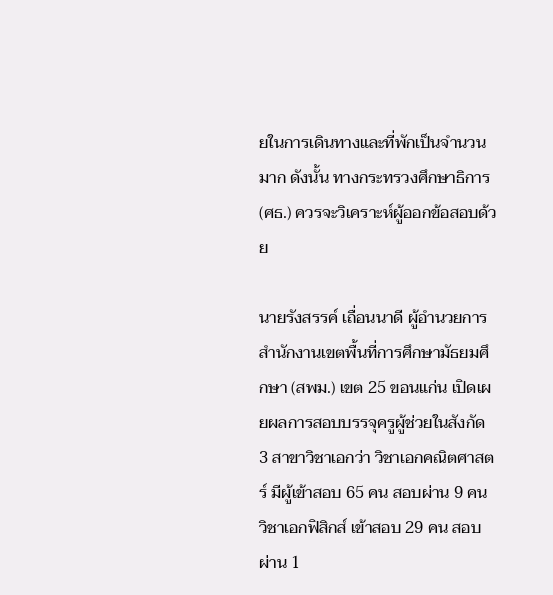ยในการเดินทางและที่พักเป็นจำนวนมาก ดังนั้น ทางกระทรวงศึกษาธิการ (ศธ.) ควรจะวิเคราะห์ผู้ออกข้อสอบด้วย

นายรังสรรค์ เถื่อนนาดี ผู้อำนวยการสำนักงานเขตพื้นที่การศึกษามัธยมศึกษา (สพม.) เขต 25 ขอนแก่น เปิดเผยผลการสอบบรรจุครูผู้ช่วยในสังกัด 3 สาขาวิชาเอกว่า วิชาเอกคณิตศาสตร์ มีผู้เข้าสอบ 65 คน สอบผ่าน 9 คน วิชาเอกฟิสิกส์ เข้าสอบ 29 คน สอบผ่าน 1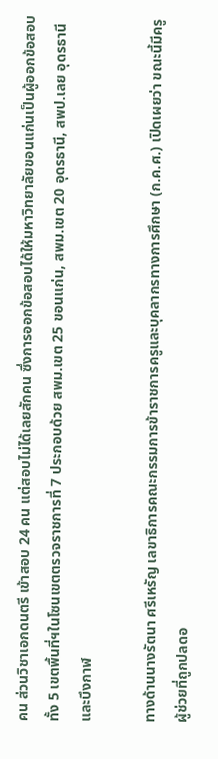คน ส่วนวิชาเอกดนตรี เข้าสอบ 24 คน แต่สอบไม่ได้เลยสักคน ซึ่งการออกข้อสอบได้ให้มหาวิทยาลัยขอนแก่นเป็นผู้ออกข้อสอบทั้ง 5 เขตพื้นที่ฯในโซนเขตตรวจราชการที่ 7 ประกอบด้วย สพม.เขต 25 ขอนแก่น, สพม.เขต 20 อุดรธานี, สพป.เลย อุดรธานี และบึงกาฬ

ทางด้านนางรัตนา ศรีเหรัญ เลขาธิการคณะกรรมการข้าราชการครูและบุคลากรทางการศึกษา (ก.ค.ศ.) เปิดเผยว่า ขณะนี้มีครูผู้ช่วยที่ถูกปลดอ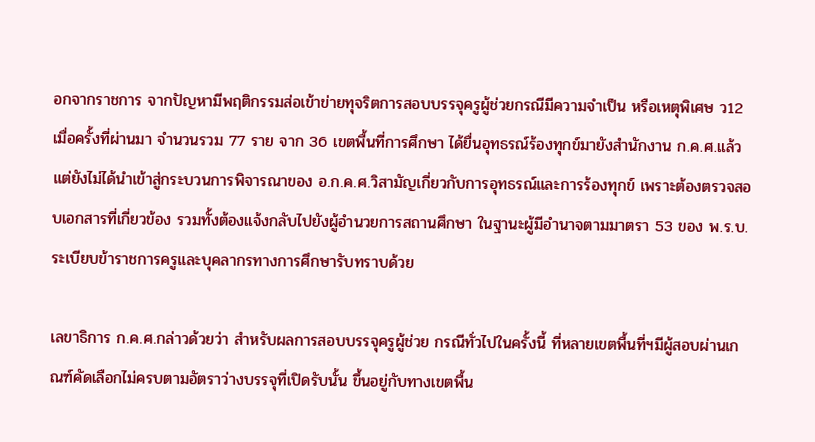อกจากราชการ จากปัญหามีพฤติกรรมส่อเข้าข่ายทุจริตการสอบบรรจุครูผู้ช่วยกรณีมีความจำเป็น หรือเหตุพิเศษ ว12 เมื่อครั้งที่ผ่านมา จำนวนรวม 77 ราย จาก 36 เขตพื้นที่การศึกษา ได้ยื่นอุทธรณ์ร้องทุกข์มายังสำนักงาน ก.ค.ศ.แล้ว แต่ยังไม่ได้นำเข้าสู่กระบวนการพิจารณาของ อ.ก.ค.ศ.วิสามัญเกี่ยวกับการอุทธรณ์และการร้องทุกข์ เพราะต้องตรวจสอบเอกสารที่เกี่ยวข้อง รวมทั้งต้องแจ้งกลับไปยังผู้อำนวยการสถานศึกษา ในฐานะผู้มีอำนาจตามมาตรา 53 ของ พ.ร.บ.ระเบียบข้าราชการครูและบุคลากรทางการศึกษารับทราบด้วย

เลขาธิการ ก.ค.ศ.กล่าวด้วยว่า สำหรับผลการสอบบรรจุครูผู้ช่วย กรณีทั่วไปในครั้งนี้ ที่หลายเขตพื้นที่ฯมีผู้สอบผ่านเกณฑ์คัดเลือกไม่ครบตามอัตราว่างบรรจุที่เปิดรับนั้น ขึ้นอยู่กับทางเขตพื้น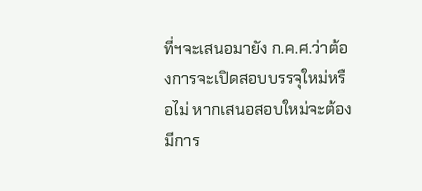ที่ฯจะเสนอมายัง ก.ค.ศ.ว่าต้องการจะเปิดสอบบรรจุใหม่หรือไม่ หากเสนอสอบใหม่จะต้องมีการ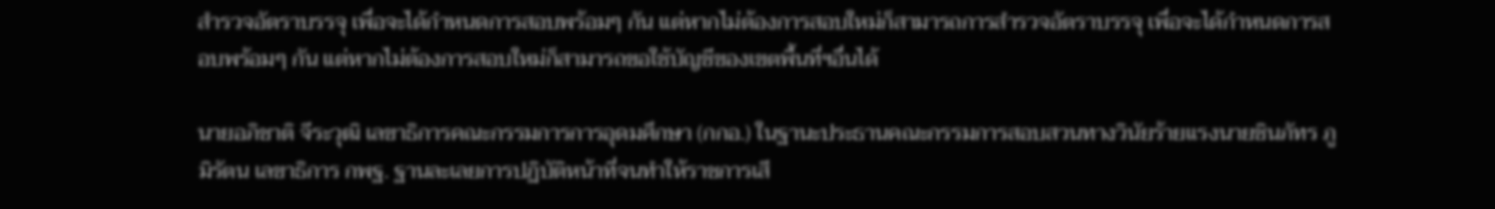สำรวจอัตราบรรจุ เพื่อจะได้กำหนดการสอบพร้อมๆ กัน แต่หากไม่ต้องการสอบใหม่ก็สามารถการสำรวจอัตราบรรจุ เพื่อจะได้กำหนดการสอบพร้อมๆ กัน แต่หากไม่ต้องการสอบใหม่ก็สามารถขอใช้บัญชีของเขตพื้นที่ฯอื่นได้

นายอภิชาติ จีระวุฒิ เลขาธิการคณะกรรมการการอุดมศึกษา (กกอ.) ในฐานะประธานคณะกรรมการสอบสวนทางวินัยร้ายแรงนายชินภัทร ภูมิรัตน เลขาธิการ กพฐ. ฐานละเลยการปฏิบัติหน้าที่จนทำให้ราชการเสี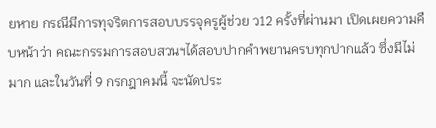ยหาย กรณีมีการทุจริตการสอบบรรจุครูผู้ช่วย ว12 ครั้งที่ผ่านมา เปิดเผยความคืบหน้าว่า คณะกรรมการสอบสวนฯได้สอบปากคำพยานครบทุกปากแล้ว ซึ่งมีไม่มาก และในวันที่ 9 กรกฎาคมนี้ จะนัดประ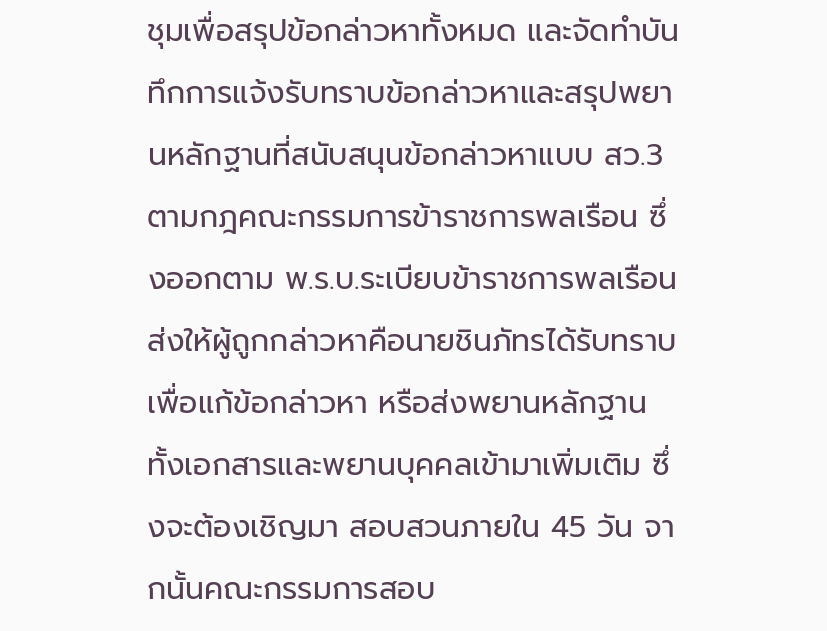ชุมเพื่อสรุปข้อกล่าวหาทั้งหมด และจัดทำบันทึกการแจ้งรับทราบข้อกล่าวหาและสรุปพยานหลักฐานที่สนับสนุนข้อกล่าวหาแบบ สว.3 ตามกฎคณะกรรมการข้าราชการพลเรือน ซึ่งออกตาม พ.ร.บ.ระเบียบข้าราชการพลเรือน ส่งให้ผู้ถูกกล่าวหาคือนายชินภัทรได้รับทราบเพื่อแก้ข้อกล่าวหา หรือส่งพยานหลักฐาน ทั้งเอกสารและพยานบุคคลเข้ามาเพิ่มเติม ซึ่งจะต้องเชิญมา สอบสวนภายใน 45 วัน จากนั้นคณะกรรมการสอบ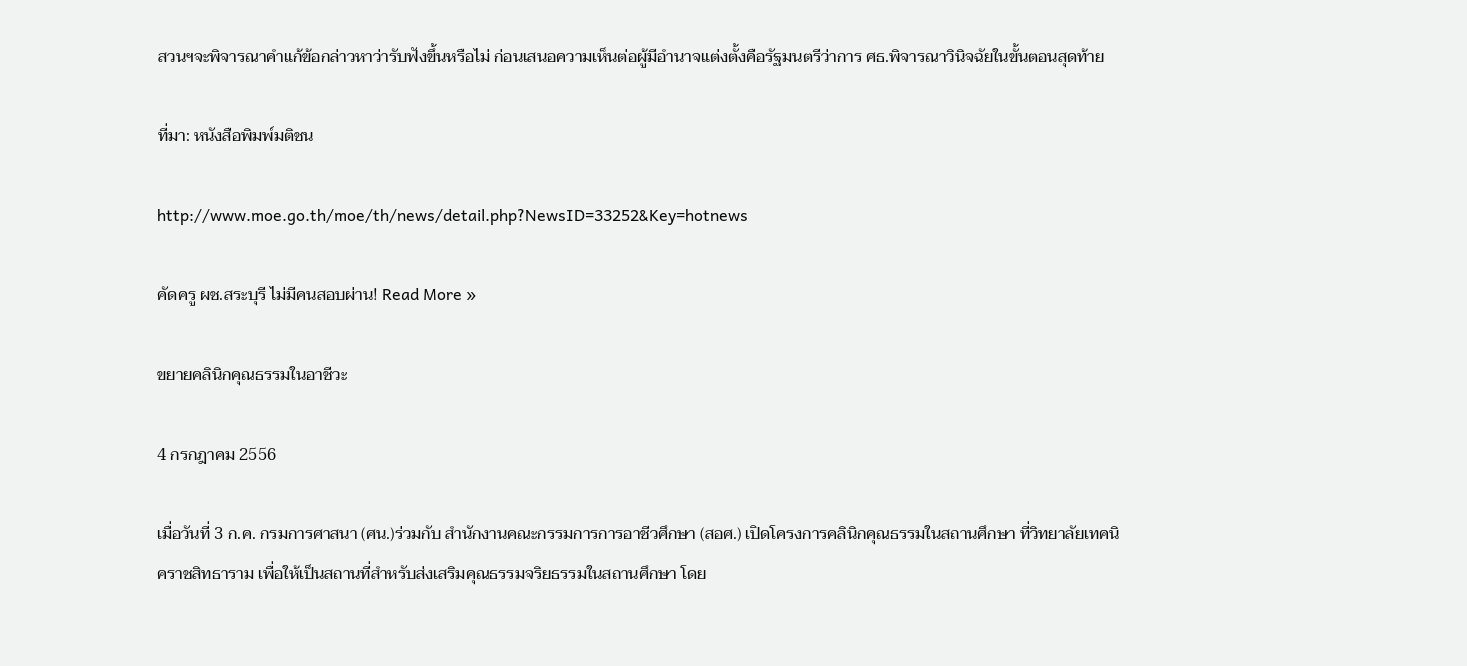สวนฯจะพิจารณาคำแก้ข้อกล่าวหาว่ารับฟังขึ้นหรือไม่ ก่อนเสนอความเห็นต่อผู้มีอำนาจแต่งตั้งคือรัฐมนตรีว่าการ ศธ.พิจารณาวินิจฉัยในขั้นตอนสุดท้าย

ที่มา: หนังสือพิมพ์มติชน

http://www.moe.go.th/moe/th/news/detail.php?NewsID=33252&Key=hotnews

คัดครู ผช.สระบุรี ไม่มีคนสอบผ่าน! Read More »

ขยายคลินิกคุณธรรมในอาชีวะ

4 กรกฎาคม 2556

เมื่อวันที่ 3 ก.ค. กรมการศาสนา (ศน.)ร่วมกับ สำนักงานคณะกรรมการการอาชีวศึกษา (สอศ.) เปิดโครงการคลินิกคุณธรรมในสถานศึกษา ที่วิทยาลัยเทคนิคราชสิทธาราม เพื่อให้เป็นสถานที่สำหรับส่งเสริมคุณธรรมจริยธรรมในสถานศึกษา โดย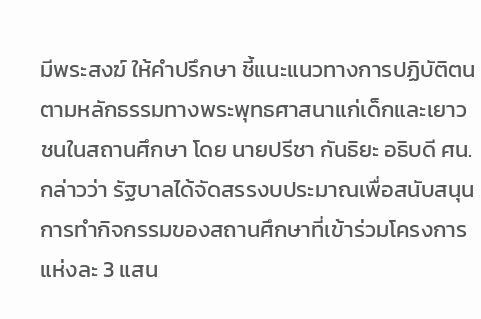มีพระสงฆ์ ให้คำปรึกษา ชี้แนะแนวทางการปฏิบัติตนตามหลักธรรมทางพระพุทธศาสนาแก่เด็กและเยาวชนในสถานศึกษา โดย นายปรีชา กันธิยะ อธิบดี ศน. กล่าวว่า รัฐบาลได้จัดสรรงบประมาณเพื่อสนับสนุนการทำกิจกรรมของสถานศึกษาที่เข้าร่วมโครงการแห่งละ 3 แสน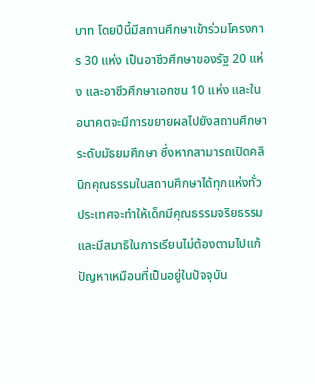บาท โดยปีนี้มีสถานศึกษาเข้าร่วมโครงการ 30 แห่ง เป็นอาชีวศึกษาของรัฐ 20 แห่ง และอาชีวศึกษาเอกชน 10 แห่ง และในอนาคตจะมีการขยายผลไปยังสถานศึกษาระดับมัธยมศึกษา ซึ่งหากสามารถเปิดคลินิกคุณธรรมในสถานศึกษาได้ทุกแห่งทั่วประเทศจะทำให้เด็กมีคุณธรรมจริยธรรมและมีสมาธิในการเรียนไม่ต้องตามไปแก้ปัญหาเหมือนที่เป็นอยู่ในปัจจุบัน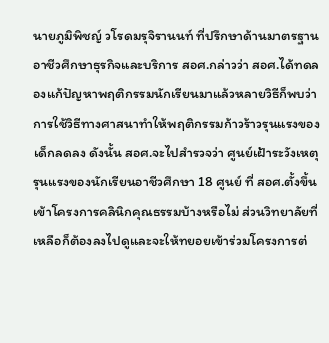นายภูมิพิชญ์ วโรดมรุจิรานนท์ ที่ปรึกษาด้านมาตรฐานอาชีวศึกษาธุรกิจและบริการ สอศ.กล่าวว่า สอศ.ได้ทดลองแก้ปัญหาพฤติกรรมนักเรียนมาแล้วหลายวิธีก็พบว่าการใช้วิธีทางศาสนาทำให้พฤติกรรมก้าวร้าวรุนแรงของเด็กลดลง ดังนั้น สอศ.จะไปสำรวจว่า ศูนย์เฝ้าระวังเหตุรุนแรงของนักเรียนอาชีวศึกษา 18 ศูนย์ ที่ สอศ.ตั้งขึ้นเข้าโครงการคลินิกคุณธรรมบ้างหรือไม่ ส่วนวิทยาลัยที่เหลือก็ต้องลงไปดูและจะให้ทยอยเข้าร่วมโครงการต่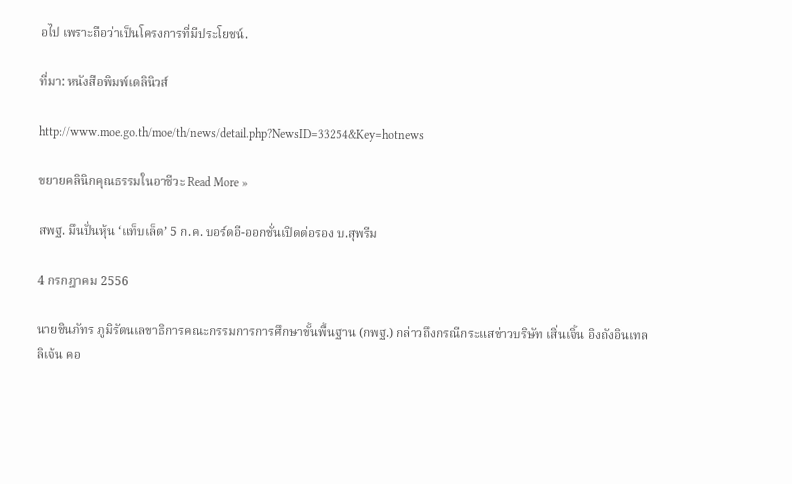อไป เพราะถือว่าเป็นโครงการที่มีประโยชน์.

ที่มา: หนังสือพิมพ์เดลินิวส์

http://www.moe.go.th/moe/th/news/detail.php?NewsID=33254&Key=hotnews

ขยายคลินิกคุณธรรมในอาชีวะ Read More »

สพฐ. มึนปั่นหุ้น ‘แท็บเล็ต’ 5 ก.ค. บอร์ดอี-ออกชั่นเปิดต่อรอง บ.สุพรีม

4 กรกฎาคม 2556

นายชินภัทร ภูมิรัตนเลขาธิการคณะกรรมการการศึกษาขั้นพื้นฐาน (กพฐ.) กล่าวถึงกรณีกระแสข่าวบริษัท เสิ่นเจิ้น อิงถังอินเทลลิเจ้น คอ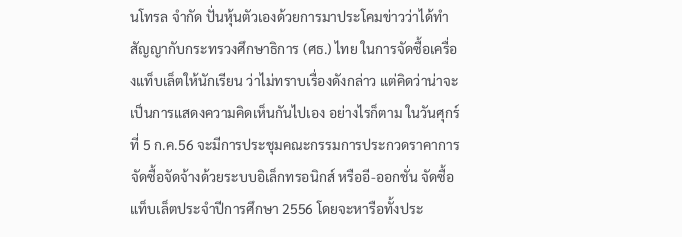นโทรล จำกัด ปั่นหุ้นตัวเองด้วยการมาประโคมข่าวว่าได้ทำสัญญากับกระทรวงศึกษาธิการ (ศธ.) ไทย ในการจัดซื้อเครื่องแท็บเล็ตให้นักเรียน ว่าไม่ทราบเรื่องดังกล่าว แต่คิดว่าน่าจะเป็นการแสดงความคิดเห็นกันไปเอง อย่างไรก็ตาม ในวันศุกร์ที่ 5 ก.ค.56 จะมีการประชุมคณะกรรมการประกวดราคาการจัดซื้อจัดจ้างด้วยระบบอิเล็กทรอนิกส์ หรืออี-ออกชั่น จัดซื้อแท็บเล็ตประจำปีการศึกษา 2556 โดยจะหารือทั้งประ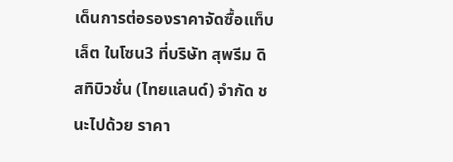เด็นการต่อรองราคาจัดซื้อแท็บเล็ต ในโซน3 ที่บริษัท สุพรีม ดิสทิบิวชั่น (ไทยแลนด์) จำกัด ชนะไปด้วย ราคา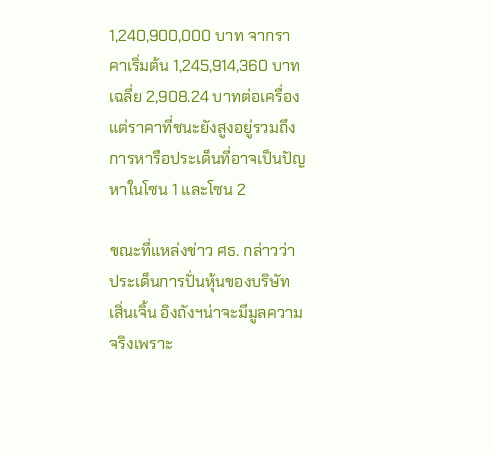1,240,900,000 บาท จากราคาเริ่มต้น 1,245,914,360 บาทเฉลี่ย 2,908.24 บาทต่อเครื่อง แต่ราคาที่ชนะยังสูงอยู่รวมถึงการหารือประเด็นที่อาจเป็นปัญหาในโซน 1 และโซน 2

ขณะที่แหล่งข่าว ศธ. กล่าวว่า ประเด็นการปั่นหุ้นของบริษัท เสิ่นเจิ้น อิงถังฯน่าจะมีมูลความจริงเพราะ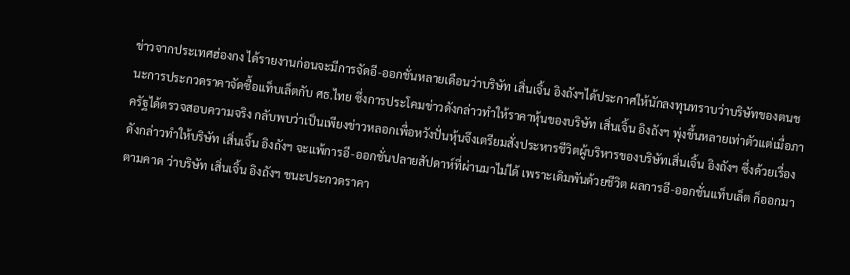ข่าวจากประเทศฮ่องกง ได้รายงานก่อนจะมีการจัดอี-ออกชั่นหลายเดือนว่าบริษัท เสิ่นเจิ้น อิงถังฯได้ประกาศให้นักลงทุนทราบว่าบริษัทของตนชนะการประกวดราคาจัดซื้อแท็บเล็ตกับ ศธ.ไทย ซึ่งการประโคมข่าวดังกล่าวทำให้ราคาหุ้นของบริษัท เสิ่นเจิ้น อิงถังฯ พุ่งขึ้นหลายเท่าตัวแต่เมื่อภาครัฐได้ตรวจสอบความจริง กลับพบว่าเป็นเพียงข่าวหลอกเพื่อหวังปั่นหุ้นจึงเตรียมสั่งประหารชีวิตผู้บริหารของบริษัทเสิ่นเจิ้น อิงถังฯ ซึ่งด้วยเรื่องดังกล่าวทำให้บริษัท เสิ่นเจิ้น อิงถังฯ จะแพ้การอี-ออกชั่นปลายสัปดาห์ที่ผ่านมาไม่ได้ เพราะเดิมพันด้วยชีวิต ผลการอี-ออกชั่นแท็บเล็ต ก็ออกมาตามคาด ว่าบริษัท เสิ่นเจิ้น อิงถังฯ ชนะประกวดราคา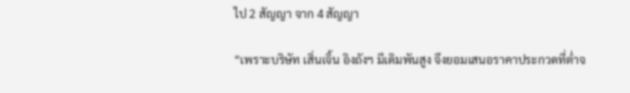ไป 2 สัญญา จาก 4 สัญญา

“เพราะบริษัท เสิ่นเจิ้น อิงถังฯ มีเดิมพันสูง จึงยอมเสนอราคาประกวดที่ต่ำจ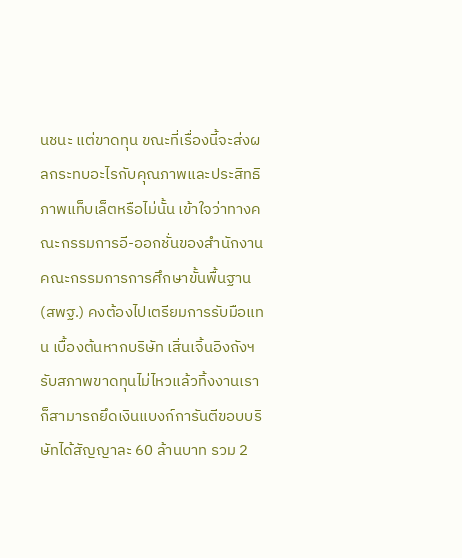นชนะ แต่ขาดทุน ขณะที่เรื่องนี้จะส่งผลกระทบอะไรกับคุณภาพและประสิทธิภาพแท็บเล็ตหรือไม่นั้น เข้าใจว่าทางคณะกรรมการอี-ออกชั่นของสำนักงานคณะกรรมการการศึกษาขั้นพื้นฐาน (สพฐ.) คงต้องไปเตรียมการรับมือแทน เบื้องต้นหากบริษัท เสิ่นเจิ้นอิงถังฯ รับสภาพขาดทุนไม่ไหวแล้วทิ้งงานเราก็สามารถยึดเงินแบงก์การันตีขอบบริษัทได้สัญญาละ 60 ล้านบาท รวม 2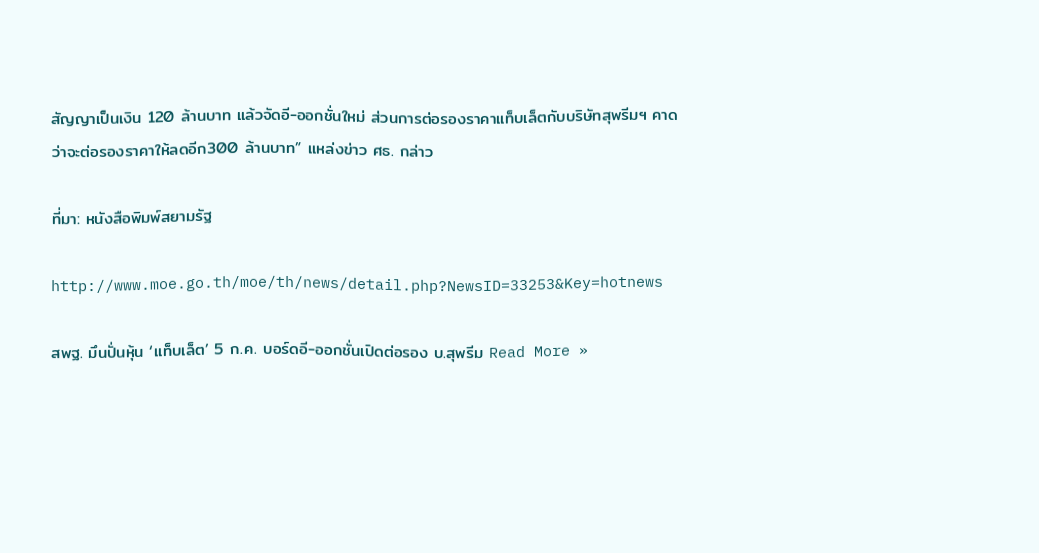สัญญาเป็นเงิน 120 ล้านบาท แล้วจัดอี-ออกชั่นใหม่ ส่วนการต่อรองราคาแท็บเล็ตกับบริษัทสุพรีมฯ คาดว่าจะต่อรองราคาให้ลดอีก300 ล้านบาท” แหล่งข่าว ศธ. กล่าว

ที่มา: หนังสือพิมพ์สยามรัฐ

http://www.moe.go.th/moe/th/news/detail.php?NewsID=33253&Key=hotnews

สพฐ. มึนปั่นหุ้น ‘แท็บเล็ต’ 5 ก.ค. บอร์ดอี-ออกชั่นเปิดต่อรอง บ.สุพรีม Read More »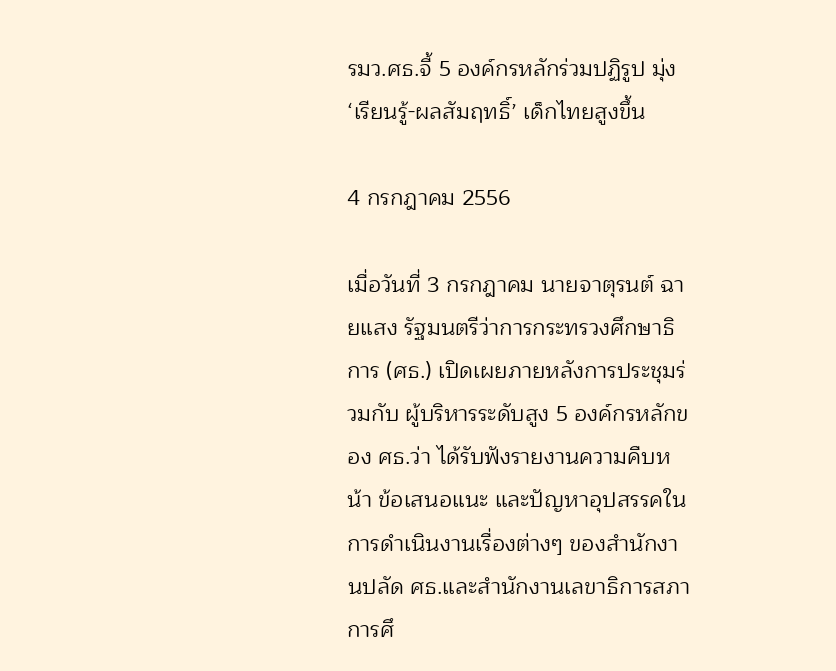รมว.ศธ.จี้ 5 องค์กรหลักร่วมปฏิรูป มุ่ง ‘เรียนรู้-ผลสัมฤทธิ์’ เด็กไทยสูงขึ้น

4 กรกฎาคม 2556

เมื่อวันที่ 3 กรกฎาคม นายจาตุรนต์ ฉายแสง รัฐมนตรีว่าการกระทรวงศึกษาธิการ (ศธ.) เปิดเผยภายหลังการประชุมร่วมกับ ผู้บริหารระดับสูง 5 องค์กรหลักของ ศธ.ว่า ได้รับฟังรายงานความคืบหน้า ข้อเสนอแนะ และปัญหาอุปสรรคในการดำเนินงานเรื่องต่างๆ ของสำนักงานปลัด ศธ.และสำนักงานเลขาธิการสภาการศึ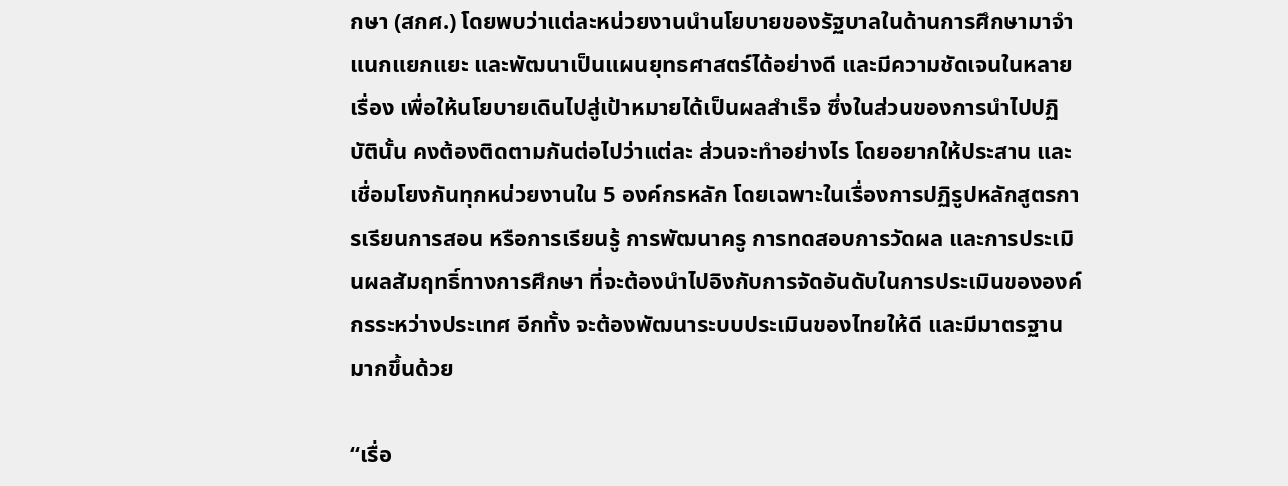กษา (สกศ.) โดยพบว่าแต่ละหน่วยงานนำนโยบายของรัฐบาลในด้านการศึกษามาจำแนกแยกแยะ และพัฒนาเป็นแผนยุทธศาสตร์ได้อย่างดี และมีความชัดเจนในหลายเรื่อง เพื่อให้นโยบายเดินไปสู่เป้าหมายได้เป็นผลสำเร็จ ซึ่งในส่วนของการนำไปปฏิบัตินั้น คงต้องติดตามกันต่อไปว่าแต่ละ ส่วนจะทำอย่างไร โดยอยากให้ประสาน และเชื่อมโยงกันทุกหน่วยงานใน 5 องค์กรหลัก โดยเฉพาะในเรื่องการปฏิรูปหลักสูตรการเรียนการสอน หรือการเรียนรู้ การพัฒนาครู การทดสอบการวัดผล และการประเมินผลสัมฤทธิ์ทางการศึกษา ที่จะต้องนำไปอิงกับการจัดอันดับในการประเมินขององค์กรระหว่างประเทศ อีกทั้ง จะต้องพัฒนาระบบประเมินของไทยให้ดี และมีมาตรฐานมากขึ้นด้วย

“เรื่อ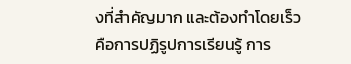งที่สำคัญมาก และต้องทำโดยเร็ว คือการปฏิรูปการเรียนรู้ การ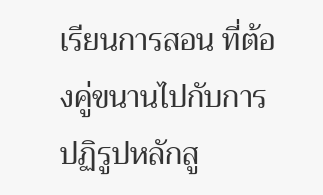เรียนการสอน ที่ต้องคู่ขนานไปกับการปฏิรูปหลักสู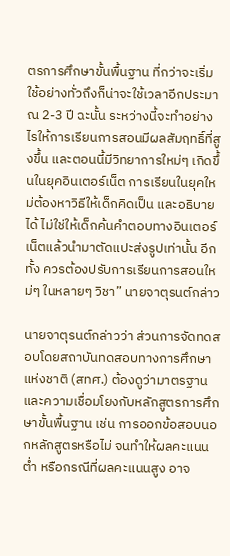ตรการศึกษาขั้นพื้นฐาน ที่กว่าจะเริ่มใช้อย่างทั่วถึงก็น่าจะใช้เวลาอีกประมาณ 2-3 ปี ฉะนั้น ระหว่างนี้จะทำอย่างไรให้การเรียนการสอนมีผลสัมฤทธิ์ที่สูงขึ้น และตอนนี้มีวิทยาการใหม่ๆ เกิดขึ้นในยุคอินเตอร์เน็ต การเรียนในยุคใหม่ต้องหาวิธีให้เด็กคิดเป็น และอธิบายได้ ไม่ใช่ให้เด็กค้นคำตอบทางอินเตอร์เน็ตแล้วนำมาตัดแปะส่งรูปเท่านั้น อีกทั้ง ควรต้องปรับการเรียนการสอนใหม่ๆ ในหลายๆ วิชา” นายจาตุรนต์กล่าว

นายจาตุรนต์กล่าวว่า ส่วนการจัดทดสอบโดยสถาบันทดสอบทางการศึกษาแห่งชาติ (สทศ.) ต้องดูว่ามาตรฐาน และความเชื่อมโยงกับหลักสูตรการศึกษาขั้นพื้นฐาน เช่น การออกข้อสอบนอกหลักสูตรหรือไม่ จนทำให้ผลคะแนนต่ำ หรือกรณีที่ผลคะแนนสูง อาจ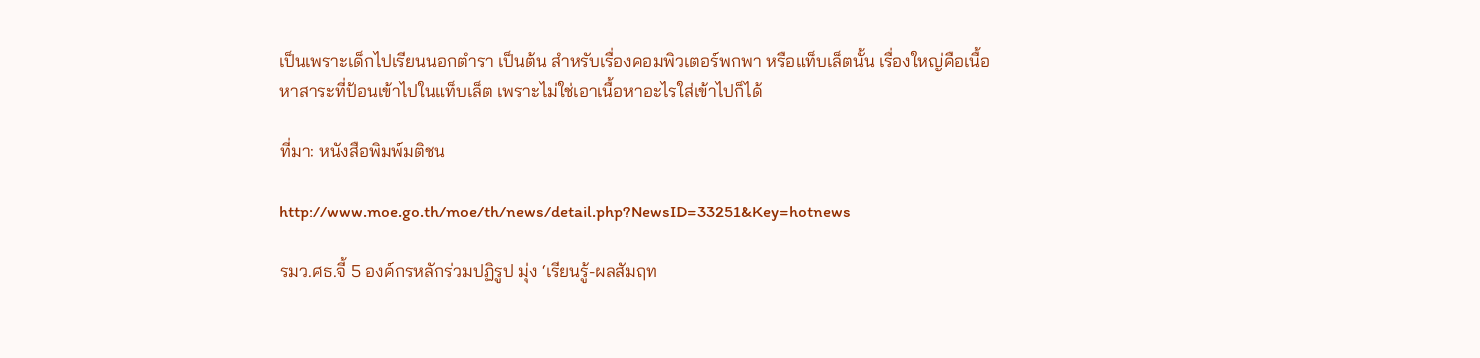เป็นเพราะเด็กไปเรียนนอกตำรา เป็นต้น สำหรับเรื่องคอมพิวเตอร์พกพา หรือแท็บเล็ตนั้น เรื่องใหญ่คือเนื้อหาสาระที่ป้อนเข้าไปในแท็บเล็ต เพราะไม่ใช่เอาเนื้อหาอะไรใส่เข้าไปก็ได้

ที่มา: หนังสือพิมพ์มติชน

http://www.moe.go.th/moe/th/news/detail.php?NewsID=33251&Key=hotnews

รมว.ศธ.จี้ 5 องค์กรหลักร่วมปฏิรูป มุ่ง ‘เรียนรู้-ผลสัมฤท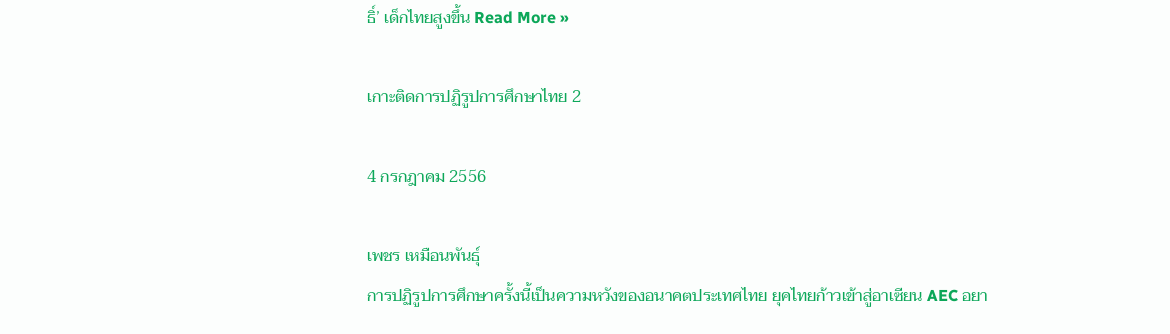ธิ์’ เด็กไทยสูงขึ้น Read More »

เกาะติดการปฏิรูปการศึกษาไทย 2

4 กรกฎาคม 2556

เพชร เหมือนพันธุ์
การปฏิรูปการศึกษาครั้งนี้เป็นความหวังของอนาคตประเทศไทย ยุคไทยก้าวเข้าสู่อาเซียน AEC อยา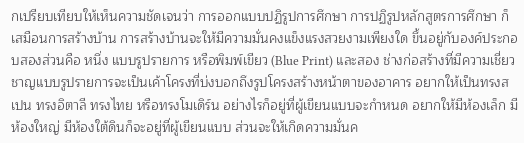กเปรียบเทียบให้เห็นความชัดเจนว่า การออกแบบปฏิรูปการศึกษา การปฏิรูปหลักสูตรการศึกษา ก็เสมือนการสร้างบ้าน การสร้างบ้านจะให้มีความมั่นคงแข็งแรงสวยงามเพียงใด ขึ้นอยู่กับองค์ประกอบสองส่วนคือ หนึ่ง แบบรูปรายการ หรือพิมพ์เขียว (Blue Print) และสอง ช่างก่อสร้างที่มีความเชี่ยวชาญแบบรูปรายการจะเป็นเค้าโครงที่บ่งบอกถึงรูปโครงสร้างหน้าตาของอาคาร อยากให้เป็นทรงสเปน ทรงอิตาลี ทรงไทย หรือทรงโมเดิร์น อย่างไรก็อยู่ที่ผู้เขียนแบบจะกำหนด อยากให้มีห้องเล็ก มีห้องใหญ่ มีห้องใต้ดินก็จะอยู่ที่ผู้เขียนแบบ ส่วนจะให้เกิดความมั่นค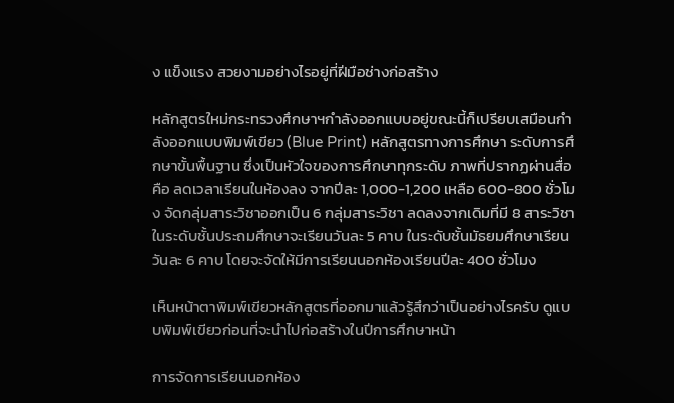ง แข็งแรง สวยงามอย่างไรอยู่ที่ฝีมือช่างก่อสร้าง

หลักสูตรใหม่กระทรวงศึกษาฯกำลังออกแบบอยู่ขณะนี้ก็เปรียบเสมือนกำลังออกแบบพิมพ์เขียว (Blue Print) หลักสูตรทางการศึกษา ระดับการศึกษาขั้นพื้นฐาน ซึ่งเป็นหัวใจของการศึกษาทุกระดับ ภาพที่ปรากฏผ่านสื่อคือ ลดเวลาเรียนในห้องลง จากปีละ 1,000-1,200 เหลือ 600-800 ชั่วโมง จัดกลุ่มสาระวิชาออกเป็น 6 กลุ่มสาระวิชา ลดลงจากเดิมที่มี 8 สาระวิชา ในระดับชั้นประถมศึกษาจะเรียนวันละ 5 คาบ ในระดับชั้นมัธยมศึกษาเรียนวันละ 6 คาบ โดยจะจัดให้มีการเรียนนอกห้องเรียนปีละ 400 ชั่วโมง

เห็นหน้าตาพิมพ์เขียวหลักสูตรที่ออกมาแล้วรู้สึกว่าเป็นอย่างไรครับ ดูแบบพิมพ์เขียวก่อนที่จะนำไปก่อสร้างในปีการศึกษาหน้า

การจัดการเรียนนอกห้อง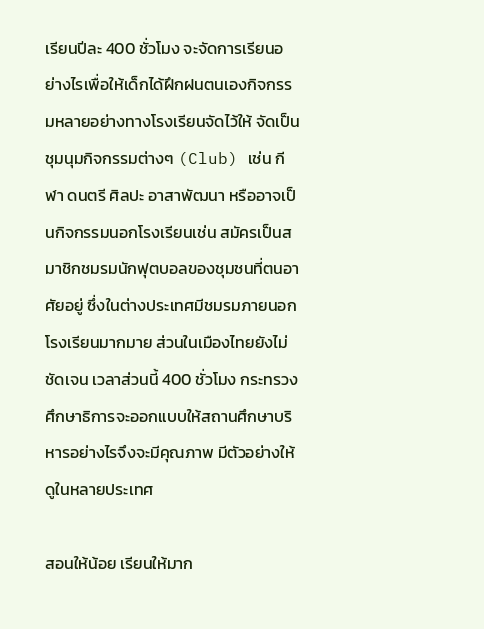เรียนปีละ 400 ชั่วโมง จะจัดการเรียนอย่างไรเพื่อให้เด็กได้ฝึกฝนตนเองกิจกรรมหลายอย่างทางโรงเรียนจัดไว้ให้ จัดเป็นชุมนุมกิจกรรมต่างๆ (Club) เช่น กีฬา ดนตรี ศิลปะ อาสาพัฒนา หรืออาจเป็นกิจกรรมนอกโรงเรียนเช่น สมัครเป็นสมาชิกชมรมนักฟุตบอลของชุมชนที่ตนอาศัยอยู่ ซึ่งในต่างประเทศมีชมรมภายนอกโรงเรียนมากมาย ส่วนในเมืองไทยยังไม่ชัดเจน เวลาส่วนนี้ 400 ชั่วโมง กระทรวงศึกษาธิการจะออกแบบให้สถานศึกษาบริหารอย่างไรจึงจะมีคุณภาพ มีตัวอย่างให้ดูในหลายประเทศ

สอนให้น้อย เรียนให้มาก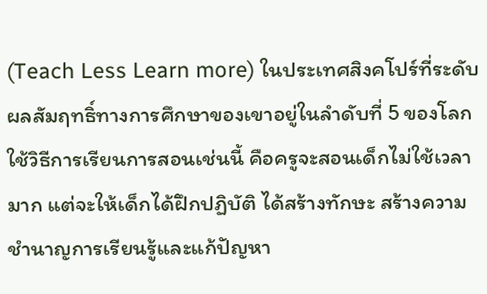(Teach Less Learn more) ในประเทศสิงคโปร์ที่ระดับผลสัมฤทธิ์ทางการศึกษาของเขาอยู่ในลำดับที่ 5 ของโลกใช้วิธีการเรียนการสอนเช่นนี้ คือครูจะสอนเด็กไม่ใช้เวลามาก แต่จะให้เด็กได้ฝึกปฏิบัติ ได้สร้างทักษะ สร้างความชำนาญการเรียนรู้และแก้ปัญหา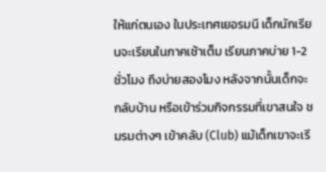ให้แก่ตนเอง ในประเทศเยอรมนี เด็กนักเรียนจะเรียนในภาคเช้าเต็ม เรียนภาคบ่าย 1-2 ชั่วโมง ถึงบ่ายสองโมง หลังจากนั้นเด็กจะกลับบ้าน หรือเข้าร่วมกิจกรรมที่เขาสนใจ ชมรมต่างๆ เข้าคลับ (Club) แม้เด็กเขาจะเรี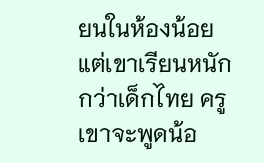ยนในห้องน้อย แต่เขาเรียนหนักกว่าเด็กไทย ครูเขาจะพูดน้อ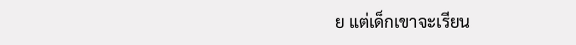ย แต่เด็กเขาจะเรียน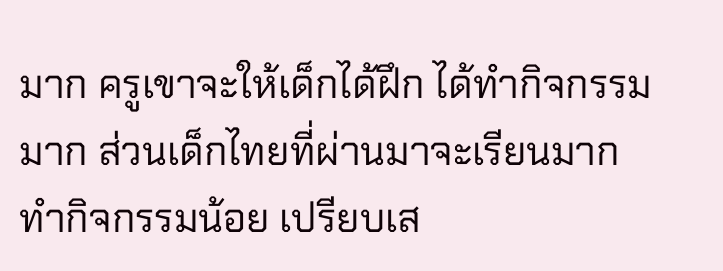มาก ครูเขาจะให้เด็กได้ฝึก ได้ทำกิจกรรมมาก ส่วนเด็กไทยที่ผ่านมาจะเรียนมาก ทำกิจกรรมน้อย เปรียบเส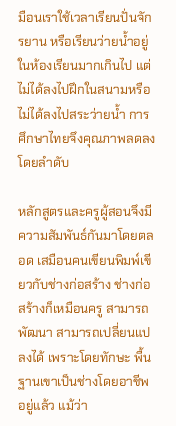มือนเราใช้เวลาเรียนปั่นจักรยาน หรือเรียนว่ายน้ำอยู่ในห้องเรียนมากเกินไป แต่ไม่ได้ลงไปฝึกในสนามหรือไม่ได้ลงไปสระว่ายน้ำ การศึกษาไทยจึงคุณภาพลดลงโดยลำดับ

หลักสูตรและครูผู้สอนจึงมีความสัมพันธ์กันมาโดยตลอด เสมือนคนเขียนพิมพ์เขียวกับช่างก่อสร้าง ช่างก่อสร้างก็เหมือนครู สามารถพัฒนา สามารถเปลี่ยนแปลงได้ เพราะโดยทักษะ พื้นฐานเขาเป็นช่างโดยอาชีพอยู่แล้ว แม้ว่า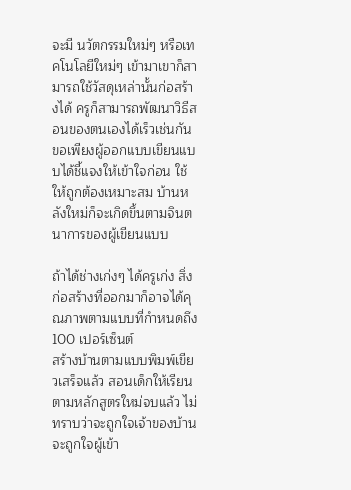จะมี นวัตกรรมใหม่ๆ หรือเทคโนโลยีใหม่ๆ เข้ามาเขาก็สามารถใช้วัสดุเหล่านั้นก่อสร้างได้ ครูก็สามารถพัฒนาวิธีสอนของตนเองได้เร็วเช่นกัน ขอเพียงผู้ออกแบบเขียนแบบได้ชี้แจงให้เข้าใจก่อน ใช้ให้ถูกต้องเหมาะสม บ้านหลังใหม่ก็จะเกิดขึ้นตามจินตนาการของผู้เขียนแบบ

ถ้าได้ช่างเก่งๆ ได้ครูเก่ง สิ่งก่อสร้างที่ออกมาก็อาจได้คุณภาพตามแบบที่กำหนดถึง 100 เปอร์เซ็นต์
สร้างบ้านตามแบบพิมพ์เขียวเสร็จแล้ว สอนเด็กให้เรียนตามหลักสูตรใหม่จบแล้ว ไม่ทราบว่าจะถูกใจเจ้าของบ้านจะถูกใจผู้เข้า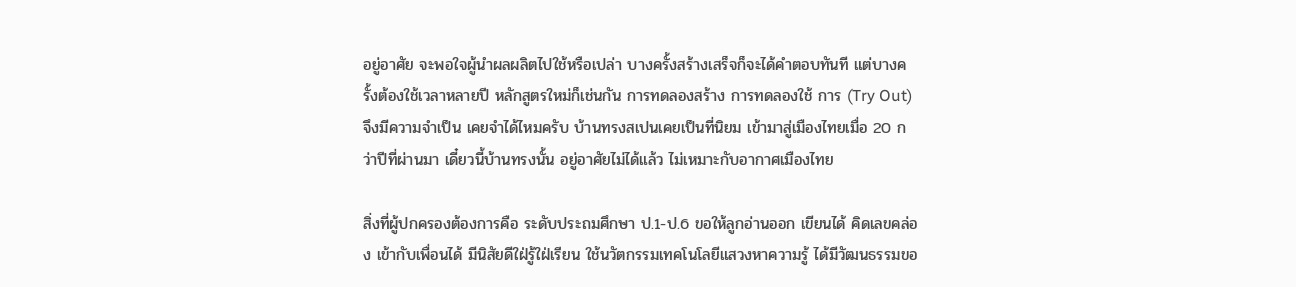อยู่อาศัย จะพอใจผู้นำผลผลิตไปใช้หรือเปล่า บางครั้งสร้างเสร็จก็จะได้คำตอบทันที แต่บางครั้งต้องใช้เวลาหลายปี หลักสูตรใหม่ก็เช่นกัน การทดลองสร้าง การทดลองใช้ การ (Try Out) จึงมีความจำเป็น เคยจำได้ไหมครับ บ้านทรงสเปนเคยเป็นที่นิยม เข้ามาสู่เมืองไทยเมื่อ 20 กว่าปีที่ผ่านมา เดี๋ยวนี้บ้านทรงนั้น อยู่อาศัยไม่ได้แล้ว ไม่เหมาะกับอากาศเมืองไทย

สิ่งที่ผู้ปกครองต้องการคือ ระดับประถมศึกษา ป.1-ป.6 ขอให้ลูกอ่านออก เขียนได้ คิดเลขคล่อง เข้ากับเพื่อนได้ มีนิสัยดีใฝ่รู้ใฝ่เรียน ใช้นวัตกรรมเทคโนโลยีแสวงหาความรู้ ได้มีวัฒนธรรมขอ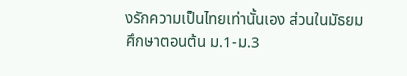งรักความเป็นไทยเท่านั้นเอง ส่วนในมัธยมศึกษาตอนต้น ม.1-ม.3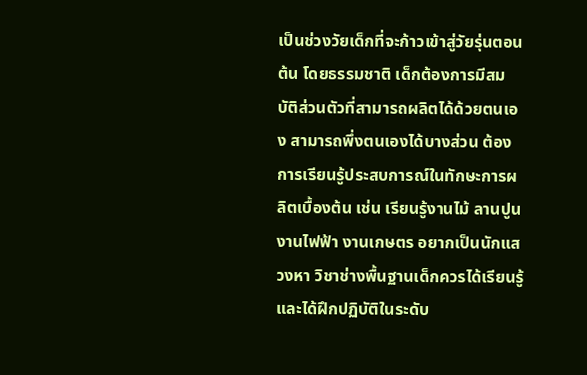เป็นช่วงวัยเด็กที่จะก้าวเข้าสู่วัยรุ่นตอนต้น โดยธรรมชาติ เด็กต้องการมีสมบัติส่วนตัวที่สามารถผลิตได้ด้วยตนเอง สามารถพึ่งตนเองได้บางส่วน ต้องการเรียนรู้ประสบการณ์ในทักษะการผลิตเบื้องต้น เช่น เรียนรู้งานไม้ ลานปูน งานไฟฟ้า งานเกษตร อยากเป็นนักแสวงหา วิชาช่างพื้นฐานเด็กควรได้เรียนรู้และได้ฝึกปฏิบัติในระดับ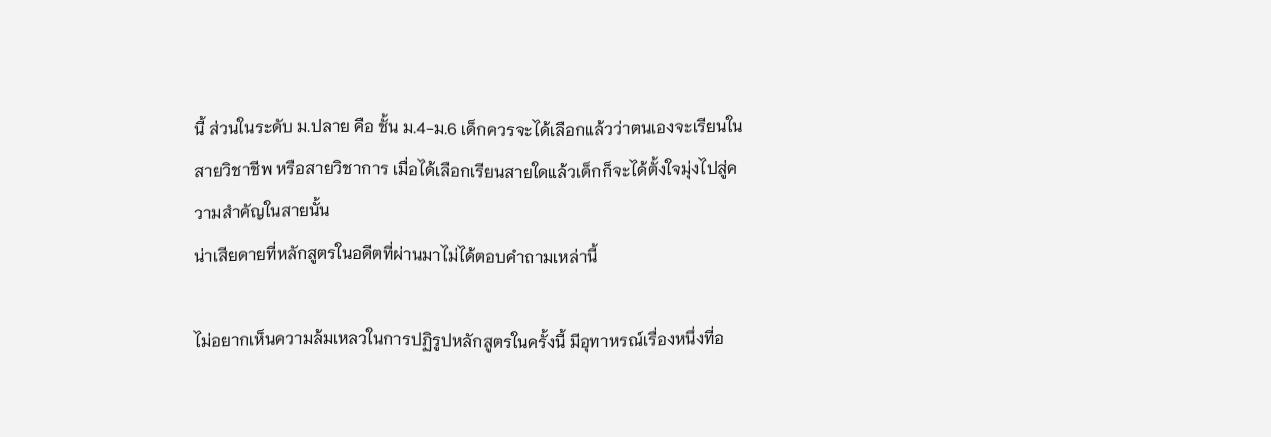นี้ ส่วนในระดับ ม.ปลาย คือ ชั้น ม.4-ม.6 เด็กควรจะได้เลือกแล้วว่าตนเองจะเรียนในสายวิชาชีพ หรือสายวิชาการ เมื่อได้เลือกเรียนสายใดแล้วเด็กก็จะได้ตั้งใจมุ่งไปสู่ความสำคัญในสายนั้น
น่าเสียดายที่หลักสูตรในอดีตที่ผ่านมาไม่ได้ตอบคำถามเหล่านี้

ไม่อยากเห็นความล้มเหลวในการปฏิรูปหลักสูตรในครั้งนี้ มีอุทาหรณ์เรื่องหนึ่งที่อ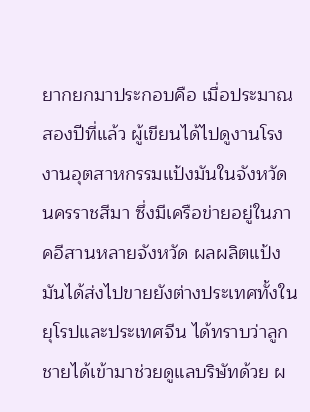ยากยกมาประกอบคือ เมื่อประมาณสองปีที่แล้ว ผู้เขียนได้ไปดูงานโรงงานอุตสาหกรรมแป้งมันในจังหวัดนครราชสีมา ซึ่งมีเครือข่ายอยู่ในภาคอีสานหลายจังหวัด ผลผลิตแป้งมันได้ส่งไปขายยังต่างประเทศทั้งในยุโรปและประเทศจีน ได้ทราบว่าลูกชายได้เข้ามาช่วยดูแลบริษัทด้วย ผ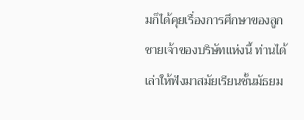มก็ได้คุยเรื่องการศึกษาของลูกชายเจ้าของบริษัทแห่งนี้ ท่านได้เล่าให้ฟังมาสมัยเรียนชั้นมัธยม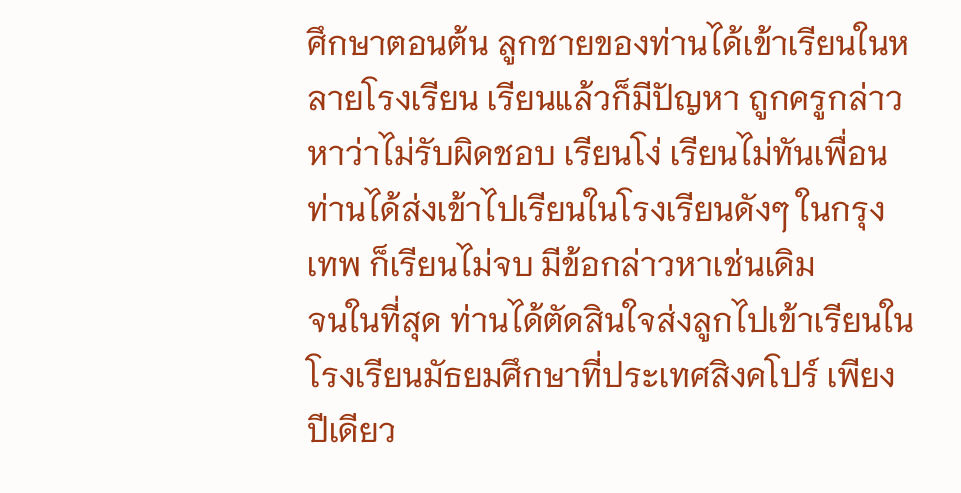ศึกษาตอนต้น ลูกชายของท่านได้เข้าเรียนในหลายโรงเรียน เรียนแล้วก็มีปัญหา ถูกครูกล่าวหาว่าไม่รับผิดชอบ เรียนโง่ เรียนไม่ทันเพื่อน ท่านได้ส่งเข้าไปเรียนในโรงเรียนดังๆ ในกรุงเทพ ก็เรียนไม่จบ มีข้อกล่าวหาเช่นเดิม
จนในที่สุด ท่านได้ตัดสินใจส่งลูกไปเข้าเรียนในโรงเรียนมัธยมศึกษาที่ประเทศสิงคโปร์ เพียงปีเดียว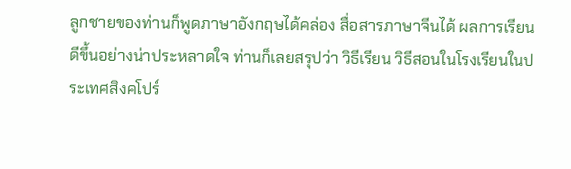ลูกชายของท่านก็พูดภาษาอังกฤษได้คล่อง สื่อสารภาษาจีนได้ ผลการเรียนดีขึ้นอย่างน่าประหลาดใจ ท่านก็เลยสรุปว่า วิธีเรียน วิธีสอนในโรงเรียนในประเทศสิงคโปร์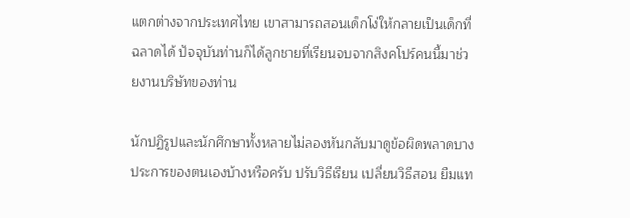แตกต่างจากประเทศไทย เขาสามารถสอนเด็กโง่ให้กลายเป็นเด็กที่ฉลาดได้ ปัจจุบันท่านก็ได้ลูกชายที่เรียนจบจากสิงคโปร์คนนี้มาช่วยงานบริษัทของท่าน

นักปฏิรูปและนักศึกษาทั้งหลายไม่ลองหันกลับมาดูข้อผิดพลาดบางประการของตนเองบ้างหรือครับ ปรับวิธีเรียน เปลี่ยนวิธีสอน ยืมแท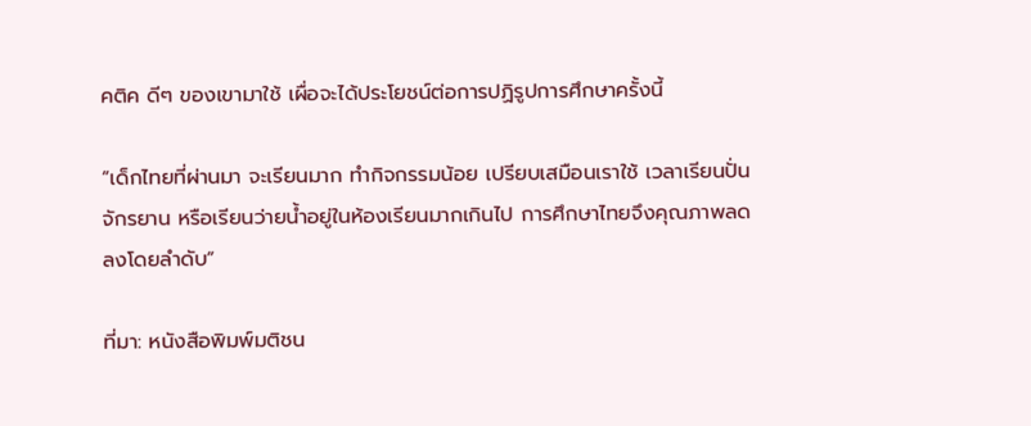คติค ดีๆ ของเขามาใช้ เผื่อจะได้ประโยชน์ต่อการปฏิรูปการศึกษาครั้งนี้

“เด็กไทยที่ผ่านมา จะเรียนมาก ทำกิจกรรมน้อย เปรียบเสมือนเราใช้ เวลาเรียนปั่นจักรยาน หรือเรียนว่ายน้ำอยู่ในห้องเรียนมากเกินไป การศึกษาไทยจึงคุณภาพลดลงโดยลำดับ”

ที่มา: หนังสือพิมพ์มติชน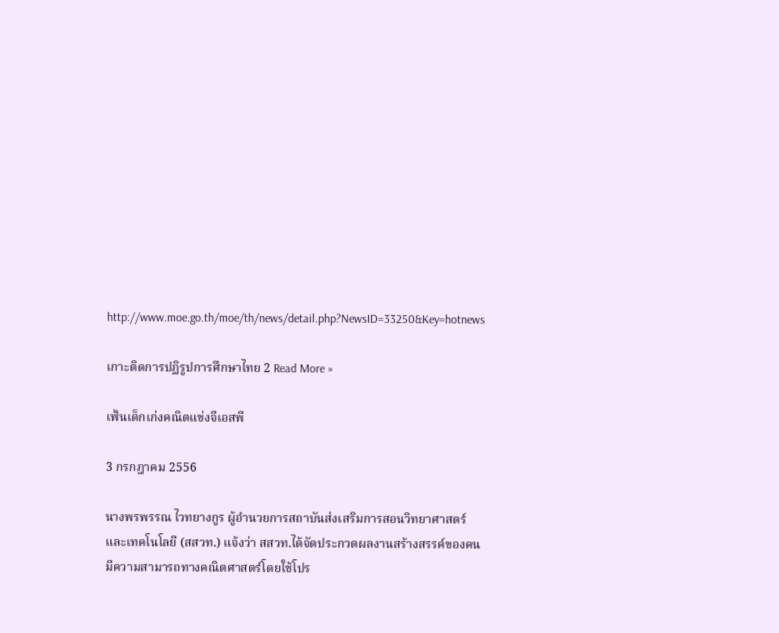http://www.moe.go.th/moe/th/news/detail.php?NewsID=33250&Key=hotnews

เกาะติดการปฏิรูปการศึกษาไทย 2 Read More »

เฟ้นเด็กเก่งคณิตแข่งจีเอสพี

3 กรกฎาคม 2556

นางพรพรรณ ไวทยางกูร ผู้อำนวยการสถาบันส่งเสริมการสอนวิทยาศาสตร์และเทคโนโลยี (สสวท.) แจ้งว่า สสวท.ได้จัดประกวดผลงานสร้างสรรค์ของคนมีความสามารถทางคณิตศาสตร์โดยใช้โปร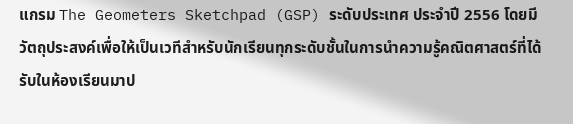แกรม The Geometers Sketchpad (GSP) ระดับประเทศ ประจำปี 2556 โดยมีวัตถุประสงค์เพื่อให้เป็นเวทีสำหรับนักเรียนทุกระดับชั้นในการนำความรู้คณิตศาสตร์ที่ได้รับในห้องเรียนมาป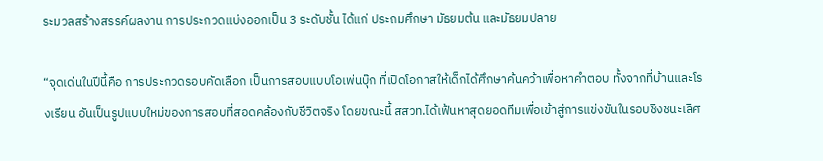ระมวลสร้างสรรค์ผลงาน การประกวดแบ่งออกเป็น 3 ระดับชั้น ได้แก่ ประถมศึกษา มัธยมต้น และมัธยมปลาย

“จุดเด่นในปีนี้คือ การประกวดรอบคัดเลือก เป็นการสอบแบบโอเพ่นบุ๊ก ที่เปิดโอกาสให้เด็กได้ศึกษาค้นคว้าเพื่อหาคำตอบ ทั้งจากที่บ้านและโรงเรียน อันเป็นรูปแบบใหม่ของการสอบที่สอดคล้องกับชีวิตจริง โดยขณะนี้ สสวท.ได้เฟ้นหาสุดยอดทีมเพื่อเข้าสู่การแข่งขันในรอบชิงชนะเลิศ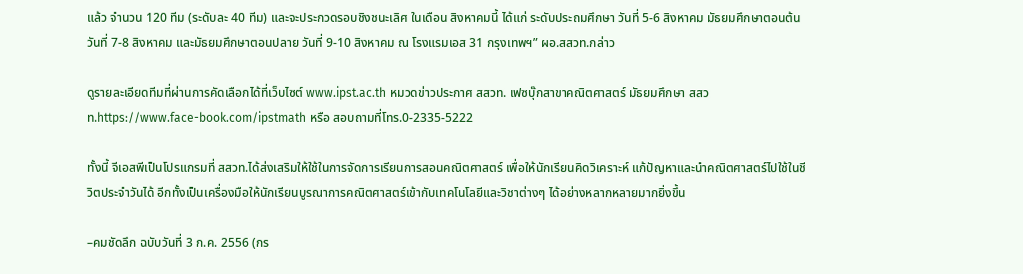แล้ว จำนวน 120 ทีม (ระดับละ 40 ทีม) และจะประกวดรอบชิงชนะเลิศ ในเดือน สิงหาคมนี้ ได้แก่ ระดับประถมศึกษา วันที่ 5-6 สิงหาคม มัธยมศึกษาตอนต้น วันที่ 7-8 สิงหาคม และมัธยมศึกษาตอนปลาย วันที่ 9-10 สิงหาคม ณ โรงแรมเอส 31 กรุงเทพฯ” ผอ.สสวท.กล่าว

ดูรายละเอียดทีมที่ผ่านการคัดเลือกได้ที่เว็บไซต์ www.ipst.ac.th หมวดข่าวประกาศ สสวท. เฟซบุ๊กสาขาคณิตศาสตร์ มัธยมศึกษา สสวท.https://www.face-book.com/ipstmath หรือ สอบถามที่โทร.0-2335-5222

ทั้งนี้ จีเอสพีเป็นโปรแกรมที่ สสวท.ได้ส่งเสริมให้ใช้ในการจัดการเรียนการสอนคณิตศาสตร์ เพื่อให้นักเรียนคิดวิเคราะห์ แก้ปัญหาและนำคณิตศาสตร์ไปใช้ในชีวิตประจำวันได้ อีกทั้งเป็นเครื่องมือให้นักเรียนบูรณาการคณิตศาสตร์เข้ากับเทคโนโลยีและวิชาต่างๆ ได้อย่างหลากหลายมากยิ่งขึ้น

–คมชัดลึก ฉบับวันที่ 3 ก.ค. 2556 (กร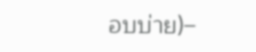อบบ่าย)–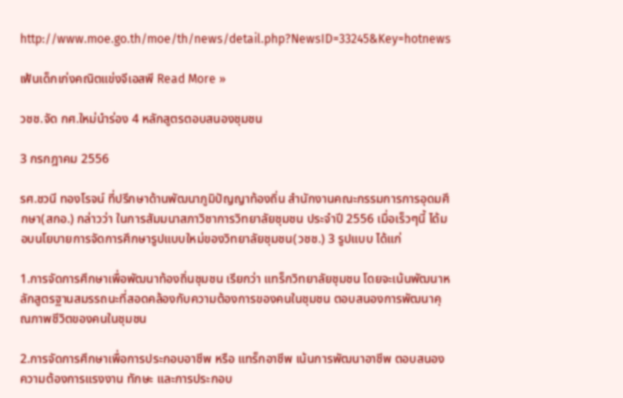http://www.moe.go.th/moe/th/news/detail.php?NewsID=33245&Key=hotnews

เฟ้นเด็กเก่งคณิตแข่งจีเอสพี Read More »

วชช.จัด กศ.ใหม่นำร่อง 4 หลักสูตรตอบสนองชุมชน

3 กรกฎาคม 2556

รศ.ชวนี ทองโรจน์ ที่ปรึกษาด้านพัฒนาภูมิปัญญาท้องถิ่น สำนักงานคณะกรรมการการอุดมศึกษา(สกอ.) กล่าวว่า ในการสัมมนาสภาวิชาการวิทยาลัยชุมชน ประจำปี 2556 เมื่อเร็วๆนี้ ได้มอบนโยบายการจัดการศึกษารูปแบบใหม่ของวิทยาลัยชุมชน(วชช.) 3 รูปแบบ ได้แก่

1.การจัดการศึกษาเพื่อพัฒนาท้องถิ่นชุมชน เรียกว่า แทร็กวิทยาลัยชุมชน โดยจะเน้นพัฒนาหลักสูตรฐานสมรรถนะที่สอดคล้องกับความต้องการของคนในชุมชน ตอบสนองการพัฒนาคุณภาพชีวิตของคนในชุมชน

2.การจัดการศึกษาเพื่อการประกอบอาชีพ หรือ แทร็กอาชีพ เน้นการพัฒนาอาชีพ ตอบสนองความต้องการแรงงาน ทักษะ และการประกอบ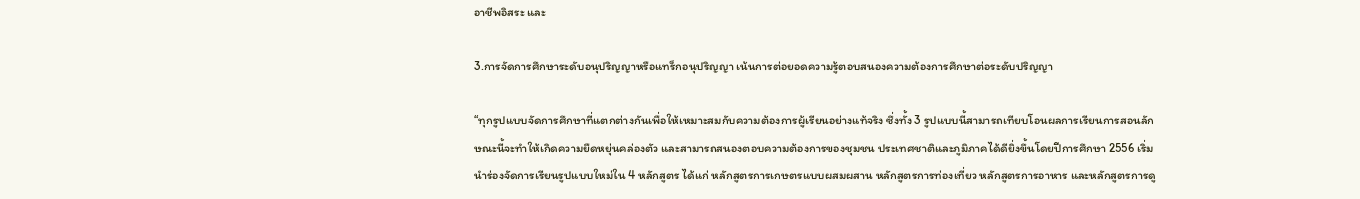อาชีพอิสระ และ

3.การจัดการศึกษาระดับอนุปริญญาหรือแทร็กอนุปริญญา เน้นการต่อยอดความรู้ตอบสนองความต้องการศึกษาต่อระดับปริญญา

“ทุกรูปแบบจัดการศึกษาที่แตกต่างกันเพื่อให้เหมาะสมกับความต้องการผู้เรียนอย่างแท้จริง ซึ่งทั้ง 3 รูปแบบนี้สามารถเทียบโอนผลการเรียนการสอนลักษณะนี้จะทำให้เกิดความยืดหยุ่นคล่องตัว และสามารถสนองตอบความต้องการของชุมชน ประเทศชาติและภูมิภาคได้ดียิ่งขึ้นโดยปีการศึกษา 2556 เริ่มนำร่องจัดการเรียนรูปแบบใหม่ใน 4 หลักสูตร ได้แก่ หลักสูตรการเกษตรแบบผสมผสาน หลักสูตรการท่องเที่ยว หลักสูตรการอาหาร และหลักสูตรการดู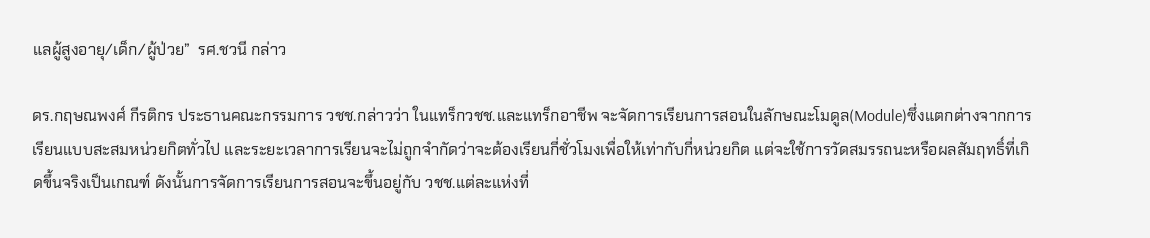แลผู้สูงอายุ/เด็ก/ผู้ป่วย”  รศ.ชวนี กล่าว

ดร.กฤษณพงศ์ กีรติกร ประธานคณะกรรมการ วชช.กล่าวว่า ในแทร็กวชช.และแทร็กอาชีพ จะจัดการเรียนการสอนในลักษณะโมดูล(Module)ซึ่งแตกต่างจากการเรียนแบบสะสมหน่วยกิตทั่วไป และระยะเวลาการเรียนจะไม่ถูกจำกัดว่าจะต้องเรียนกี่ชั่วโมงเพื่อให้เท่ากับกี่หน่วยกิต แต่จะใช้การวัดสมรรถนะหรือผลสัมฤทธิ์ที่เกิดขึ้นจริงเป็นเกณฑ์ ดังนั้นการจัดการเรียนการสอนจะขึ้นอยู่กับ วชช.แต่ละแห่งที่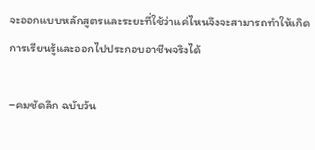จะออกแบบหลักสูตรและระยะที่ใช้ว่าแค่ไหนจึงจะสามารถทำให้เกิดการเรียนรู้และออกไปประกอบอาชีพจริงได้

–คมชัดลึก ฉบับวัน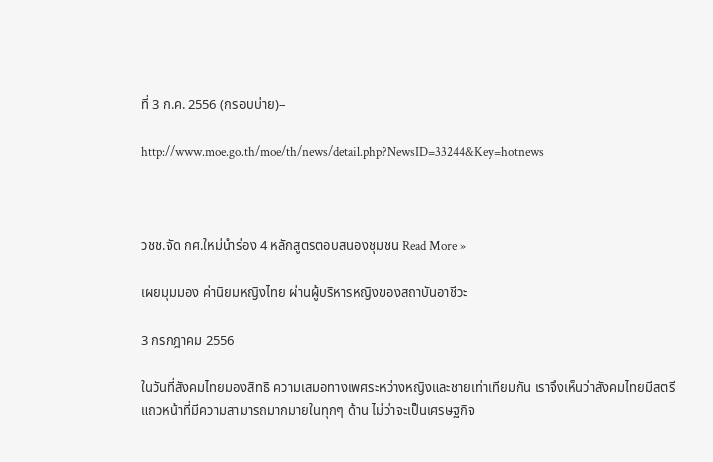ที่ 3 ก.ค. 2556 (กรอบบ่าย)–

http://www.moe.go.th/moe/th/news/detail.php?NewsID=33244&Key=hotnews



วชช.จัด กศ.ใหม่นำร่อง 4 หลักสูตรตอบสนองชุมชน Read More »

เผยมุมมอง ค่านิยมหญิงไทย ผ่านผู้บริหารหญิงของสถาบันอาชีวะ

3 กรกฎาคม 2556

ในวันที่สังคมไทยมองสิทธิ ความเสมอทางเพศระหว่างหญิงและชายเท่าเทียมกัน เราจึงเห็นว่าสังคมไทยมีสตรีแถวหน้าที่มีความสามารถมากมายในทุกๆ ด้าน ไม่ว่าจะเป็นเศรษฐกิจ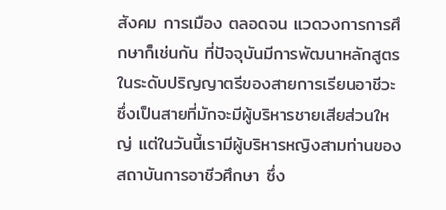สังคม การเมือง ตลอดจน แวดวงการการศึกษาก็เช่นกัน ที่ปัจจุบันมีการพัฒนาหลักสูตรในระดับปริญญาตรีของสายการเรียนอาชีวะ ซึ่งเป็นสายที่มักจะมีผู้บริหารชายเสียส่วนใหญ่ แต่ในวันนี้เรามีผู้บริหารหญิงสามท่านของสถาบันการอาชีวศึกษา ซึ่ง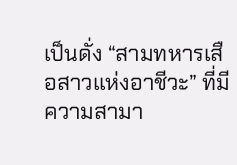เป็นดั่ง “สามทหารเสือสาวแห่งอาชีวะ” ที่มีความสามา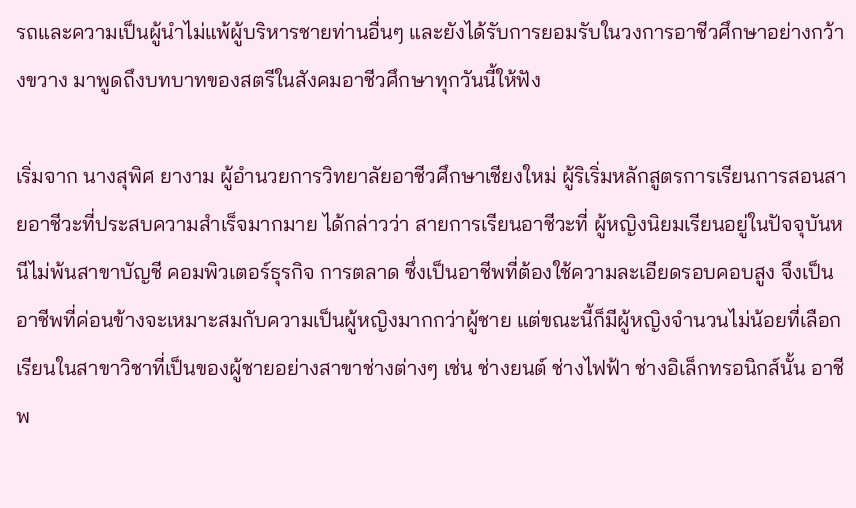รถและความเป็นผู้นำไม่แพ้ผู้บริหารชายท่านอื่นๆ และยังได้รับการยอมรับในวงการอาชีวศึกษาอย่างกว้างขวาง มาพูดถึงบทบาทของสตรีในสังคมอาชีวศึกษาทุกวันนี้ให้ฟัง

เริ่มจาก นางสุพิศ ยางาม ผู้อำนวยการวิทยาลัยอาชีวศึกษาเชียงใหม่ ผู้ริเริ่มหลักสูตรการเรียนการสอนสายอาชีวะที่ประสบความสำเร็จมากมาย ได้กล่าวว่า สายการเรียนอาชีวะที่ ผู้หญิงนิยมเรียนอยู่ในปัจจุบันหนีไม่พ้นสาขาบัญชี คอมพิวเตอร์ธุรกิจ การตลาด ซึ่งเป็นอาชีพที่ต้องใช้ความละเอียดรอบคอบสูง จึงเป็นอาชีพที่ค่อนข้างจะเหมาะสมกับความเป็นผู้หญิงมากกว่าผู้ชาย แต่ขณะนี้ก็มีผู้หญิงจำนวนไม่น้อยที่เลือกเรียนในสาขาวิชาที่เป็นของผู้ชายอย่างสาขาช่างต่างๆ เช่น ช่างยนต์ ช่างไฟฟ้า ช่างอิเล็กทรอนิกส์นั้น อาชีพ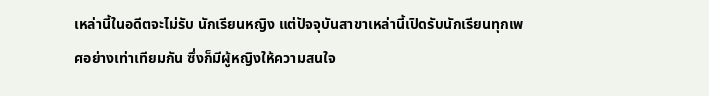เหล่านี้ในอดีตจะไม่รับ นักเรียนหญิง แต่ปัจจุบันสาขาเหล่านี้เปิดรับนักเรียนทุกเพศอย่างเท่าเทียมกัน ซึ่งก็มีผู้หญิงให้ความสนใจ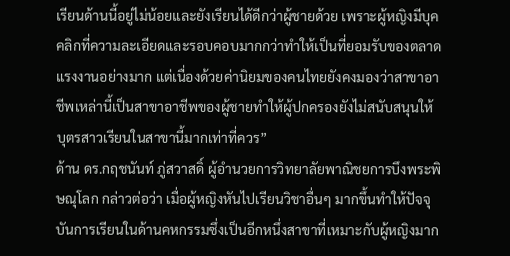เรียนด้านนี้อยู่ไม่น้อยและยังเรียนได้ดีกว่าผู้ชายด้วย เพราะผู้หญิงมีบุคคลิกที่ความละเอียดและรอบคอบมากกว่าทำให้เป็นที่ยอมรับของตลาดแรงงานอย่างมาก แต่เนื่องด้วยค่านิยมของคนไทยยังคงมองว่าสาขาอาชีพเหล่านี้เป็นสาขาอาชีพของผู้ชายทำให้ผู้ปกครองยังไม่สนับสนุนให้บุตรสาวเรียนในสาขานี้มากเท่าที่ควร”
ด้าน ดร.กฤชนันท์ ภู่สวาสดิ์ ผู้อำนวยการวิทยาลัยพาณิชยการบึงพระพิษณุโลก กล่าวต่อว่า เมื่อผู้หญิงหันไปเรียนวิชาอื่นๆ มากขึ้นทำให้ปัจจุบันการเรียนในด้านคหกรรมซึ่งเป็นอีกหนึ่งสาขาที่เหมาะกับผู้หญิงมาก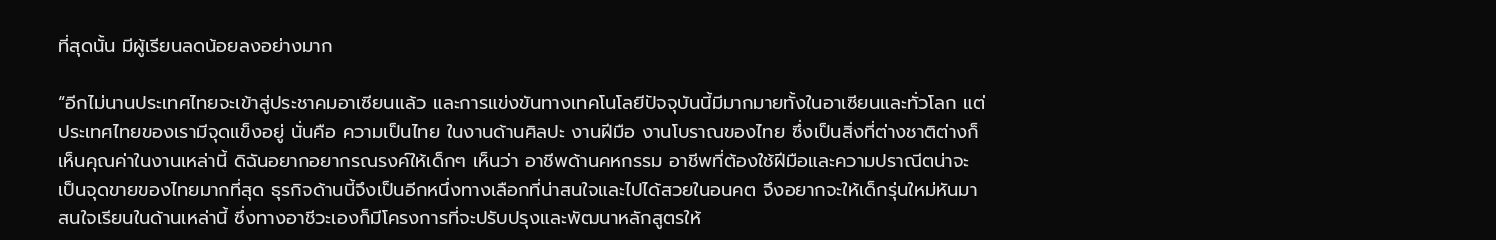ที่สุดนั้น มีผู้เรียนลดน้อยลงอย่างมาก

“อีกไม่นานประเทศไทยจะเข้าสู่ประชาคมอาเซียนแล้ว และการแข่งขันทางเทคโนโลยีปัจจุบันนี้มีมากมายทั้งในอาเซียนและทั่วโลก แต่ประเทศไทยของเรามีจุดแข็งอยู่ นั่นคือ ความเป็นไทย ในงานด้านศิลปะ งานฝีมือ งานโบราณของไทย ซึ่งเป็นสิ่งที่ต่างชาติต่างก็เห็นคุณค่าในงานเหล่านี้ ดิฉันอยากอยากรณรงค์ให้เด็กๆ เห็นว่า อาชีพด้านคหกรรม อาชีพที่ต้องใช้ฝีมือและความปราณีตน่าจะเป็นจุดขายของไทยมากที่สุด ธุรกิจด้านนี้จึงเป็นอีกหนึ่งทางเลือกที่น่าสนใจและไปได้สวยในอนคต จึงอยากจะให้เด็กรุ่นใหม่หันมาสนใจเรียนในด้านเหล่านี้ ซึ่งทางอาชีวะเองก็มีโครงการที่จะปรับปรุงและพัฒนาหลักสูตรให้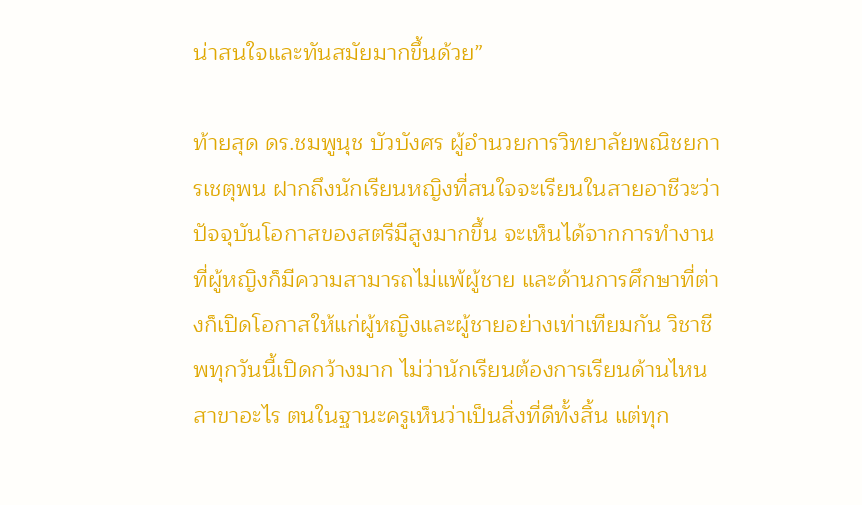น่าสนใจและทันสมัยมากขึ้นด้วย”

ท้ายสุด ดร.ชมพูนุช บัวบังศร ผู้อำนวยการวิทยาลัยพณิชยการเชตุพน ฝากถึงนักเรียนหญิงที่สนใจจะเรียนในสายอาชีวะว่า ปัจจุบันโอกาสของสตรีมีสูงมากขึ้น จะเห็นได้จากการทำงานที่ผู้หญิงก็มีความสามารถไม่แพ้ผู้ชาย และด้านการศึกษาที่ต่างก็เปิดโอกาสให้แก่ผู้หญิงและผู้ชายอย่างเท่าเทียมกัน วิชาชีพทุกวันนี้เปิดกว้างมาก ไม่ว่านักเรียนต้องการเรียนด้านไหน สาขาอะไร ตนในฐานะครูเห็นว่าเป็นสิ่งที่ดีทั้งสิ้น แต่ทุก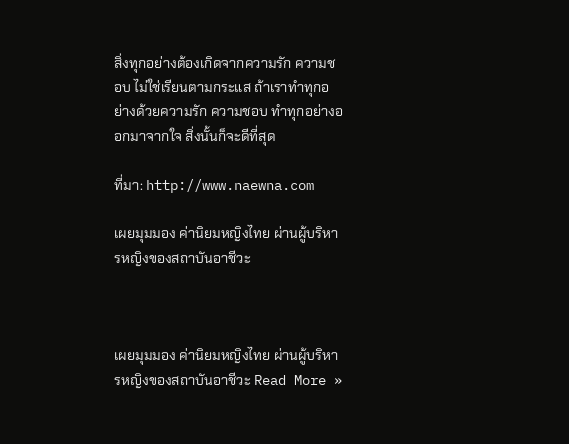สิ่งทุกอย่างต้องเกิดจากความรัก ความชอบ ไม่ใช่เรียนตามกระแส ถ้าเราทำทุกอย่างด้วยความรัก ความชอบ ทำทุกอย่างออกมาจากใจ สิ่งนั้นก็จะดีที่สุด

ที่มา: http://www.naewna.com

เผยมุมมอง ค่านิยมหญิงไทย ผ่านผู้บริหารหญิงของสถาบันอาชีวะ



เผยมุมมอง ค่านิยมหญิงไทย ผ่านผู้บริหารหญิงของสถาบันอาชีวะ Read More »